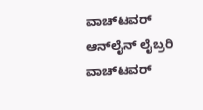ವಾಚ್‌ಟವರ್ ಆನ್‌ಲೈನ್ ಲೈಬ್ರರಿ
ವಾಚ್‌ಟವರ್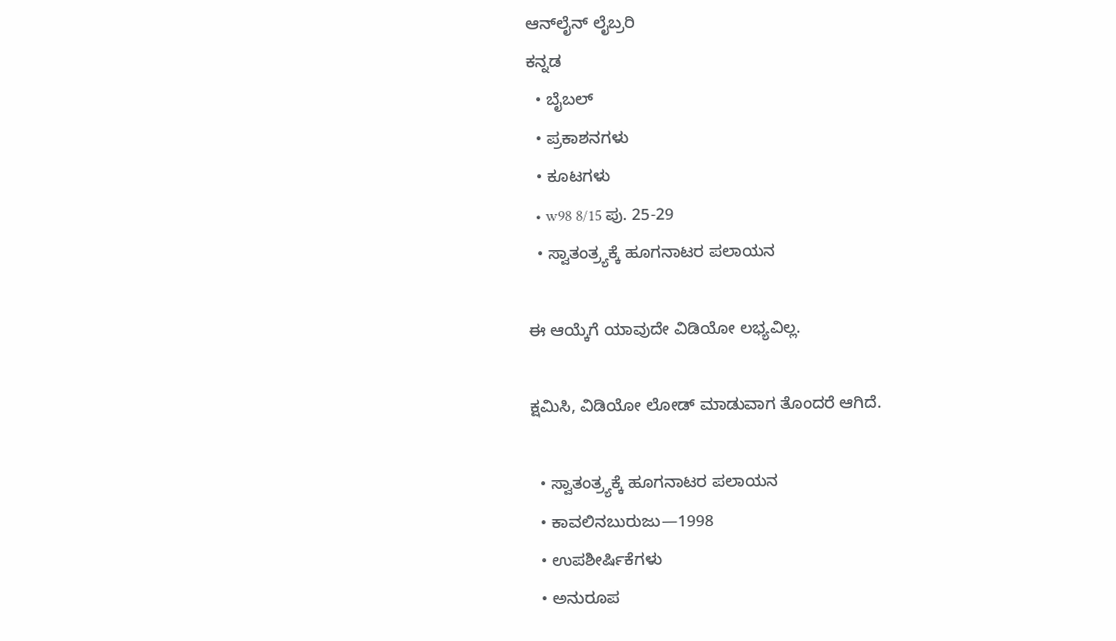ಆನ್‌ಲೈನ್ ಲೈಬ್ರರಿ
ಕನ್ನಡ
  • ಬೈಬಲ್
  • ಪ್ರಕಾಶನಗಳು
  • ಕೂಟಗಳು
  • w98 8/15 ಪು. 25-29
  • ಸ್ವಾತಂತ್ರ್ಯಕ್ಕೆ ಹೂಗನಾಟರ ಪಲಾಯನ

ಈ ಆಯ್ಕೆಗೆ ಯಾವುದೇ ವಿಡಿಯೋ ಲಭ್ಯವಿಲ್ಲ.

ಕ್ಷಮಿಸಿ, ವಿಡಿಯೋ ಲೋಡ್ ಮಾಡುವಾಗ ತೊಂದರೆ ಆಗಿದೆ.

  • ಸ್ವಾತಂತ್ರ್ಯಕ್ಕೆ ಹೂಗನಾಟರ ಪಲಾಯನ
  • ಕಾವಲಿನಬುರುಜು—1998
  • ಉಪಶೀರ್ಷಿಕೆಗಳು
  • ಅನುರೂಪ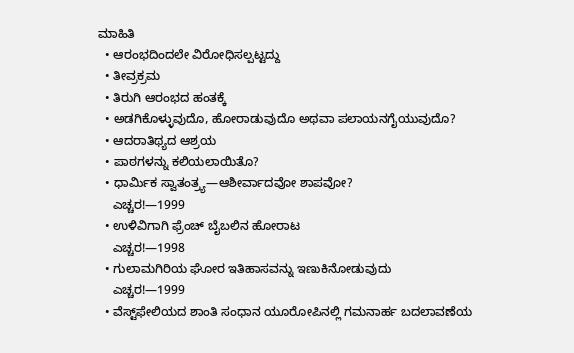ಮಾಹಿತಿ
  • ಆರಂಭದಿಂದಲೇ ವಿರೋಧಿಸಲ್ಪಟ್ಟದ್ದು
  • ತೀವ್ರಕ್ರಮ
  • ತಿರುಗಿ ಆರಂಭದ ಹಂತಕ್ಕೆ
  • ಅಡಗಿಕೊಳ್ಳುವುದೊ, ಹೋರಾಡುವುದೊ ಅಥವಾ ಪಲಾಯನಗೈಯುವುದೊ?
  • ಆದರಾತಿಥ್ಯದ ಆಶ್ರಯ
  • ಪಾಠಗಳನ್ನು ಕಲಿಯಲಾಯಿತೊ?
  • ಧಾರ್ಮಿಕ ಸ್ವಾತಂತ್ರ್ಯ—ಆಶೀರ್ವಾದವೋ ಶಾಪವೋ?
    ಎಚ್ಚರ!—1999
  • ಉಳಿವಿಗಾಗಿ ಫ್ರೆಂಚ್‌ ಬೈಬಲಿನ ಹೋರಾಟ
    ಎಚ್ಚರ!—1998
  • ಗುಲಾಮಗಿರಿಯ ಘೋರ ಇತಿಹಾಸವನ್ನು ಇಣುಕಿನೋಡುವುದು
    ಎಚ್ಚರ!—1999
  • ವೆಸ್ಟ್‌ಫೇಲಿಯದ ಶಾಂತಿ ಸಂಧಾನ ಯೂರೋಪಿನಲ್ಲಿ ಗಮನಾರ್ಹ ಬದಲಾವಣೆಯ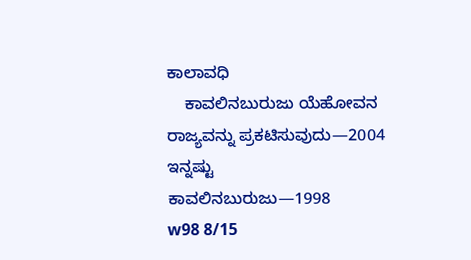ಕಾಲಾವಧಿ
    ಕಾವಲಿನಬುರುಜು ಯೆಹೋವನ ರಾಜ್ಯವನ್ನು ಪ್ರಕಟಿಸುವುದು—2004
ಇನ್ನಷ್ಟು
ಕಾವಲಿನಬುರುಜು—1998
w98 8/15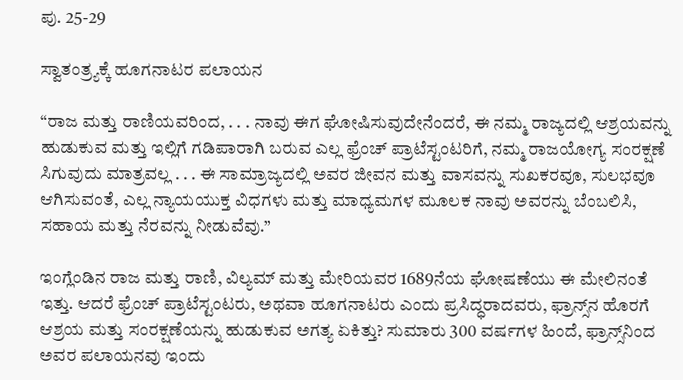ಪು. 25-29

ಸ್ವಾತಂತ್ರ್ಯಕ್ಕೆ ಹೂಗನಾಟರ ಪಲಾಯನ

“ರಾಜ ಮತ್ತು ರಾಣಿಯವರಿಂದ, . . . ನಾವು ಈಗ ಘೋಷಿಸುವುದೇನೆಂದರೆ, ಈ ನಮ್ಮ ರಾಜ್ಯದಲ್ಲಿ ಆಶ್ರಯವನ್ನು ಹುಡುಕುವ ಮತ್ತು ಇಲ್ಲಿಗೆ ಗಡಿಪಾರಾಗಿ ಬರುವ ಎಲ್ಲ ಫ್ರೆಂಚ್‌ ಪ್ರಾಟೆಸ್ಟಂಟರಿಗೆ, ನಮ್ಮ ರಾಜಯೋಗ್ಯ ಸಂರಕ್ಷಣೆ ಸಿಗುವುದು ಮಾತ್ರವಲ್ಲ . . . ಈ ಸಾಮ್ರಾಜ್ಯದಲ್ಲಿ ಅವರ ಜೀವನ ಮತ್ತು ವಾಸವನ್ನು ಸುಖಕರವೂ, ಸುಲಭವೂ ಆಗಿಸುವಂತೆ, ಎಲ್ಲ ನ್ಯಾಯಯುಕ್ತ ವಿಧಗಳು ಮತ್ತು ಮಾಧ್ಯಮಗಳ ಮೂಲಕ ನಾವು ಅವರನ್ನು ಬೆಂಬಲಿಸಿ, ಸಹಾಯ ಮತ್ತು ನೆರವನ್ನು ನೀಡುವೆವು.”

ಇಂಗ್ಲೆಂಡಿನ ರಾಜ ಮತ್ತು ರಾಣಿ, ವಿಲ್ಯಮ್‌ ಮತ್ತು ಮೇರಿಯವರ 1689ನೆಯ ಘೋಷಣೆಯು ಈ ಮೇಲಿನಂತೆ ಇತ್ತು. ಆದರೆ ಫ್ರೆಂಚ್‌ ಪ್ರಾಟೆಸ್ಟಂಟರು, ಅಥವಾ ಹೂಗನಾಟರು ಎಂದು ಪ್ರಸಿದ್ಧರಾದವರು, ಫ್ರಾನ್ಸ್‌ನ ಹೊರಗೆ ಆಶ್ರಯ ಮತ್ತು ಸಂರಕ್ಷಣೆಯನ್ನು ಹುಡುಕುವ ಅಗತ್ಯ ಏಕಿತ್ತು? ಸುಮಾರು 300 ವರ್ಷಗಳ ಹಿಂದೆ, ಫ್ರಾನ್ಸ್‌ನಿಂದ ಅವರ ಪಲಾಯನವು ಇಂದು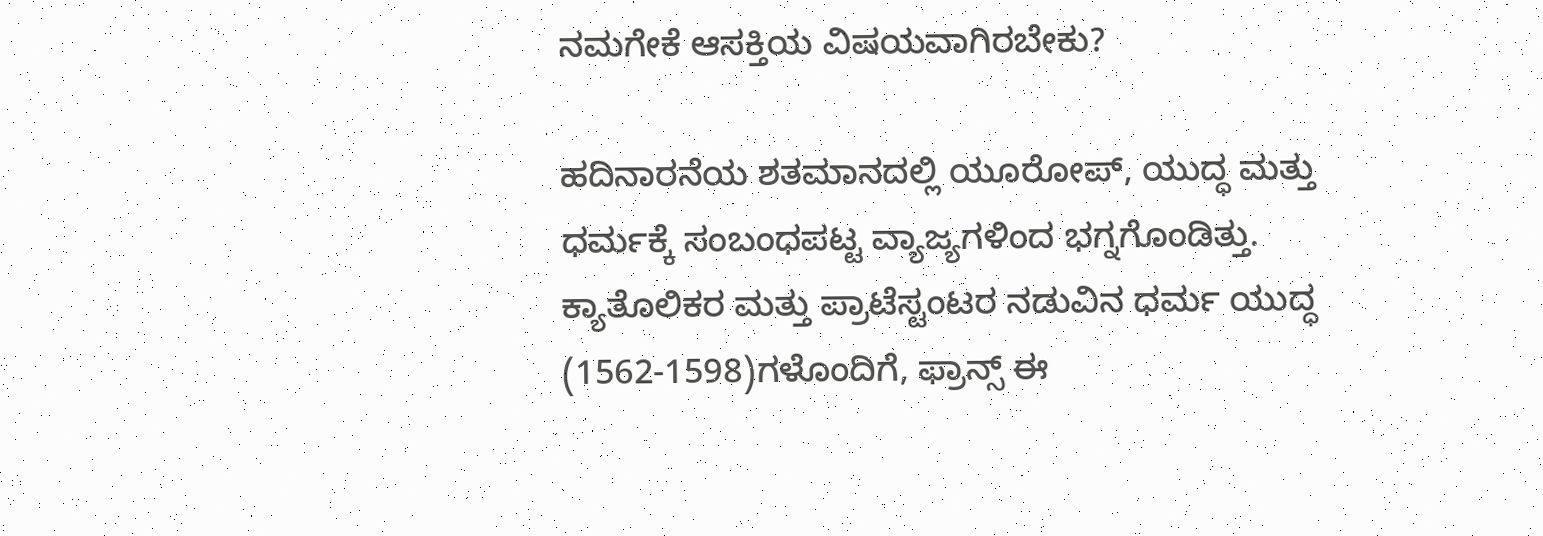ನಮಗೇಕೆ ಆಸಕ್ತಿಯ ವಿಷಯವಾಗಿರಬೇಕು?

ಹದಿನಾರನೆಯ ಶತಮಾನದಲ್ಲಿ ಯೂರೋಪ್‌, ಯುದ್ಧ ಮತ್ತು ಧರ್ಮಕ್ಕೆ ಸಂಬಂಧಪಟ್ಟ ವ್ಯಾಜ್ಯಗಳಿಂದ ಭಗ್ನಗೊಂಡಿತ್ತು. ಕ್ಯಾತೊಲಿಕರ ಮತ್ತು ಪ್ರಾಟೆಸ್ಟಂಟರ ನಡುವಿನ ಧರ್ಮ ಯುದ್ಧ (1562-1598)ಗಳೊಂದಿಗೆ, ಫ್ರಾನ್ಸ್‌ ಈ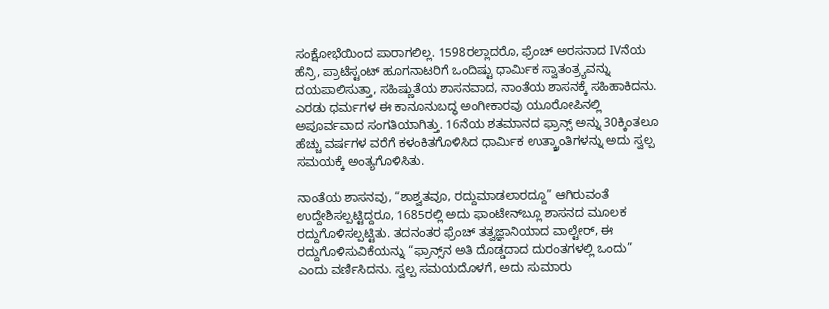ಸಂಕ್ಷೋಭೆಯಿಂದ ಪಾರಾಗಲಿಲ್ಲ. 1598ರಲ್ಲಾದರೊ, ಫ್ರೆಂಚ್‌ ಅರಸನಾದ IVನೆಯ ಹೆನ್ರಿ, ಪ್ರಾಟೆಸ್ಟಂಟ್‌ ಹೂಗನಾಟರಿಗೆ ಒಂದಿಷ್ಟು ಧಾರ್ಮಿಕ ಸ್ವಾತಂತ್ರ್ಯವನ್ನು ದಯಪಾಲಿಸುತ್ತಾ, ಸಹಿಷ್ಣುತೆಯ ಶಾಸನವಾದ, ನಾಂತೆಯ ಶಾಸನಕ್ಕೆ ಸಹಿಹಾಕಿದನು. ಎರಡು ಧರ್ಮಗಳ ಈ ಕಾನೂನುಬದ್ಧ ಅಂಗೀಕಾರವು ಯೂರೋಪಿನಲ್ಲಿ ಅಪೂರ್ವವಾದ ಸಂಗತಿಯಾಗಿತ್ತು. 16ನೆಯ ಶತಮಾನದ ಫ್ರಾನ್ಸ್‌ ಅನ್ನು 30ಕ್ಕಿಂತಲೂ ಹೆಚ್ಚು ವರ್ಷಗಳ ವರೆಗೆ ಕಳಂಕಿತಗೊಳಿಸಿದ ಧಾರ್ಮಿಕ ಉತ್ಕ್ರಾಂತಿಗಳನ್ನು ಅದು ಸ್ವಲ್ಪ ಸಮಯಕ್ಕೆ ಅಂತ್ಯಗೊಳಿಸಿತು.

ನಾಂತೆಯ ಶಾಸನವು, “ಶಾಶ್ವತವೂ, ರದ್ದುಮಾಡಲಾರದ್ದೂ” ಆಗಿರುವಂತೆ ಉದ್ದೇಶಿಸಲ್ಪಟ್ಟಿದ್ದರೂ, 1685ರಲ್ಲಿ ಅದು ಫಾಂಟೇನ್‌ಬ್ಲೂ ಶಾಸನದ ಮೂಲಕ ರದ್ದುಗೊಳಿಸಲ್ಪಟ್ಟಿತು. ತದನಂತರ ಫ್ರೆಂಚ್‌ ತತ್ವಜ್ಞಾನಿಯಾದ ವಾಲ್ಟೇರ್‌, ಈ ರದ್ದುಗೊಳಿಸುವಿಕೆಯನ್ನು “ಫ್ರಾನ್ಸ್‌ನ ಅತಿ ದೊಡ್ಡದಾದ ದುರಂತಗಳಲ್ಲಿ ಒಂದು” ಎಂದು ವರ್ಣಿಸಿದನು. ಸ್ವಲ್ಪ ಸಮಯದೊಳಗೆ, ಅದು ಸುಮಾರು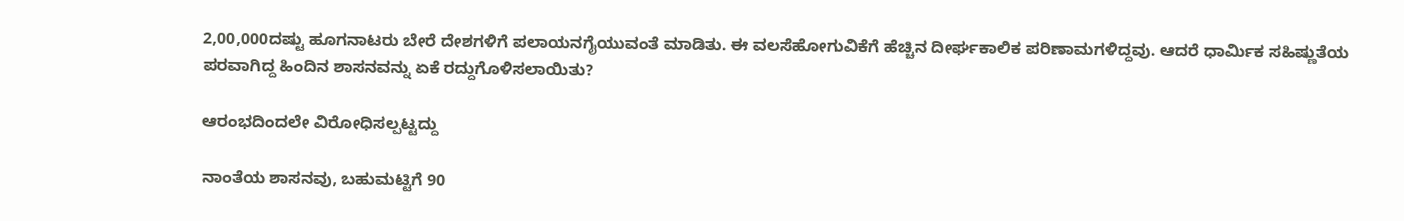2,00,000ದಷ್ಟು ಹೂಗನಾಟರು ಬೇರೆ ದೇಶಗಳಿಗೆ ಪಲಾಯನಗೈಯುವಂತೆ ಮಾಡಿತು. ಈ ವಲಸೆಹೋಗುವಿಕೆಗೆ ಹೆಚ್ಚಿನ ದೀರ್ಘಕಾಲಿಕ ಪರಿಣಾಮಗಳಿದ್ದವು. ಆದರೆ ಧಾರ್ಮಿಕ ಸಹಿಷ್ಣುತೆಯ ಪರವಾಗಿದ್ದ ಹಿಂದಿನ ಶಾಸನವನ್ನು ಏಕೆ ರದ್ದುಗೊಳಿಸಲಾಯಿತು?

ಆರಂಭದಿಂದಲೇ ವಿರೋಧಿಸಲ್ಪಟ್ಟದ್ದು

ನಾಂತೆಯ ಶಾಸನವು, ಬಹುಮಟ್ಟಿಗೆ 90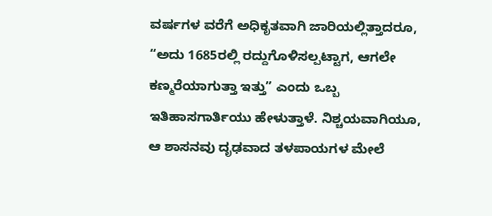ವರ್ಷಗಳ ವರೆಗೆ ಅಧಿಕೃತವಾಗಿ ಜಾರಿಯಲ್ಲಿತ್ತಾದರೂ, “ಅದು 1685ರಲ್ಲಿ ರದ್ದುಗೊಳಿಸಲ್ಪಟ್ಟಾಗ, ಆಗಲೇ ಕಣ್ಮರೆಯಾಗುತ್ತಾ ಇತ್ತು” ಎಂದು ಒಬ್ಬ ಇತಿಹಾಸಗಾರ್ತಿಯು ಹೇಳುತ್ತಾಳೆ. ನಿಶ್ಚಯವಾಗಿಯೂ, ಆ ಶಾಸನವು ದೃಢವಾದ ತಳಪಾಯಗಳ ಮೇಲೆ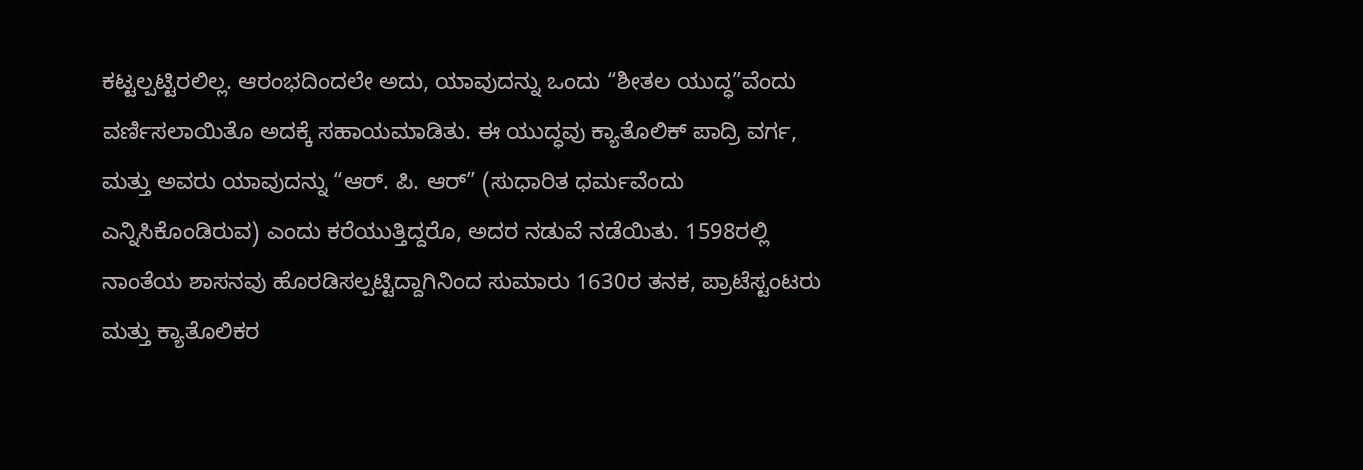ಕಟ್ಟಲ್ಪಟ್ಟಿರಲಿಲ್ಲ. ಆರಂಭದಿಂದಲೇ ಅದು, ಯಾವುದನ್ನು ಒಂದು “ಶೀತಲ ಯುದ್ಧ”ವೆಂದು ವರ್ಣಿಸಲಾಯಿತೊ ಅದಕ್ಕೆ ಸಹಾಯಮಾಡಿತು. ಈ ಯುದ್ಧವು ಕ್ಯಾತೊಲಿಕ್‌ ಪಾದ್ರಿ ವರ್ಗ, ಮತ್ತು ಅವರು ಯಾವುದನ್ನು “ಆರ್‌. ಪಿ. ಆರ್‌” (ಸುಧಾರಿತ ಧರ್ಮವೆಂದು ಎನ್ನಿಸಿಕೊಂಡಿರುವ) ಎಂದು ಕರೆಯುತ್ತಿದ್ದರೊ, ಅದರ ನಡುವೆ ನಡೆಯಿತು. 1598ರಲ್ಲಿ ನಾಂತೆಯ ಶಾಸನವು ಹೊರಡಿಸಲ್ಪಟ್ಟಿದ್ದಾಗಿನಿಂದ ಸುಮಾರು 1630ರ ತನಕ, ಪ್ರಾಟೆಸ್ಟಂಟರು ಮತ್ತು ಕ್ಯಾತೊಲಿಕರ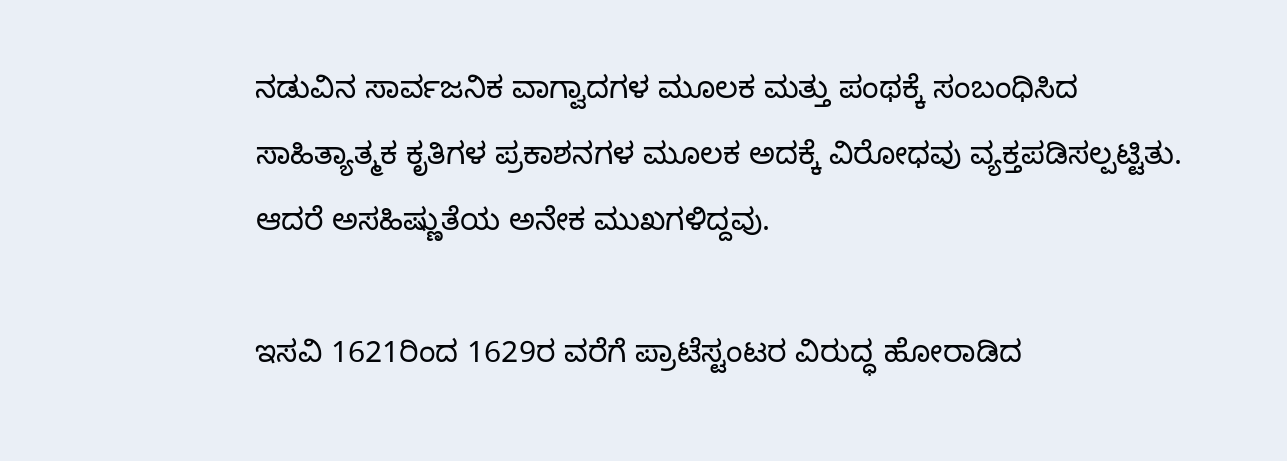ನಡುವಿನ ಸಾರ್ವಜನಿಕ ವಾಗ್ವಾದಗಳ ಮೂಲಕ ಮತ್ತು ಪಂಥಕ್ಕೆ ಸಂಬಂಧಿಸಿದ ಸಾಹಿತ್ಯಾತ್ಮಕ ಕೃತಿಗಳ ಪ್ರಕಾಶನಗಳ ಮೂಲಕ ಅದಕ್ಕೆ ವಿರೋಧವು ವ್ಯಕ್ತಪಡಿಸಲ್ಪಟ್ಟಿತು. ಆದರೆ ಅಸಹಿಷ್ಣುತೆಯ ಅನೇಕ ಮುಖಗಳಿದ್ದವು.

ಇಸವಿ 1621ರಿಂದ 1629ರ ವರೆಗೆ ಪ್ರಾಟೆಸ್ಟಂಟರ ವಿರುದ್ಧ ಹೋರಾಡಿದ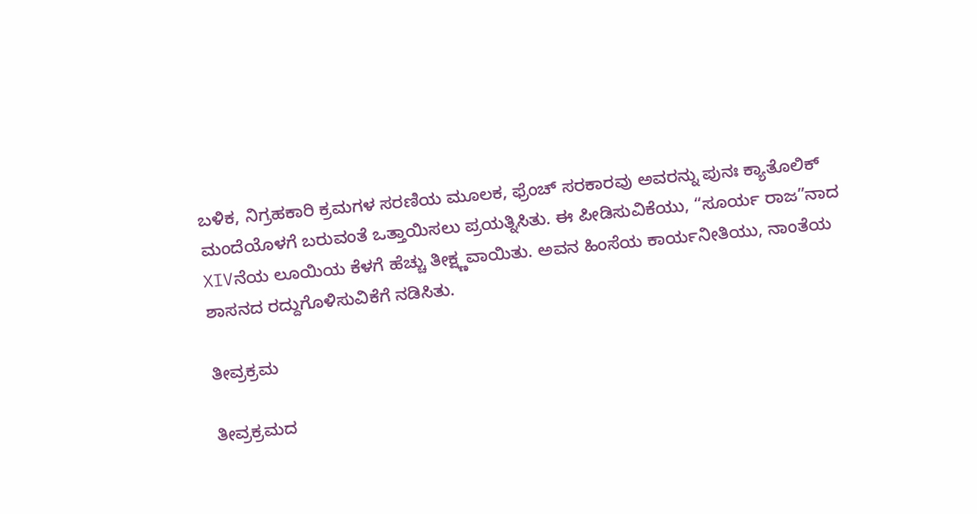ಬಳಿಕ, ನಿಗ್ರಹಕಾರಿ ಕ್ರಮಗಳ ಸರಣಿಯ ಮೂಲಕ, ಫ್ರೆಂಚ್‌ ಸರಕಾರವು ಅವರನ್ನು ಪುನಃ ಕ್ಯಾತೊಲಿಕ್‌ ಮಂದೆಯೊಳಗೆ ಬರುವಂತೆ ಒತ್ತಾಯಿಸಲು ಪ್ರಯತ್ನಿಸಿತು. ಈ ಪೀಡಿಸುವಿಕೆಯು, “ಸೂರ್ಯ ರಾಜ”ನಾದ XIVನೆಯ ಲೂಯಿಯ ಕೆಳಗೆ ಹೆಚ್ಚು ತೀಕ್ಷ್ಣವಾಯಿತು. ಅವನ ಹಿಂಸೆಯ ಕಾರ್ಯನೀತಿಯು, ನಾಂತೆಯ ಶಾಸನದ ರದ್ದುಗೊಳಿಸುವಿಕೆಗೆ ನಡಿಸಿತು.

ತೀವ್ರಕ್ರಮ

ತೀವ್ರಕ್ರಮದ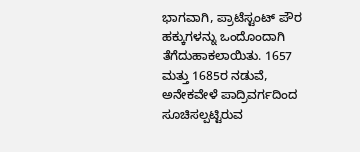ಭಾಗವಾಗಿ, ಪ್ರಾಟೆಸ್ಟಂಟ್‌ ಪೌರ ಹಕ್ಕುಗಳನ್ನು ಒಂದೊಂದಾಗಿ ತೆಗೆದುಹಾಕಲಾಯಿತು. 1657 ಮತ್ತು 1685ರ ನಡುವೆ, ಅನೇಕವೇಳೆ ಪಾದ್ರಿವರ್ಗದಿಂದ ಸೂಚಿಸಲ್ಪಟ್ಟಿರುವ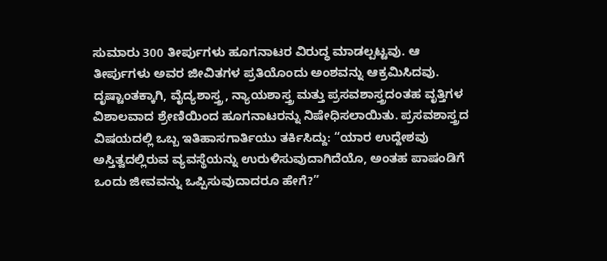ಸುಮಾರು 300 ತೀರ್ಪುಗಳು ಹೂಗನಾಟರ ವಿರುದ್ಧ ಮಾಡಲ್ಪಟ್ಟವು. ಆ ತೀರ್ಪುಗಳು ಅವರ ಜೀವಿತಗಳ ಪ್ರತಿಯೊಂದು ಅಂಶವನ್ನು ಆಕ್ರಮಿಸಿದವು. ದೃಷ್ಟಾಂತಕ್ಕಾಗಿ, ವೈದ್ಯಶಾಸ್ತ್ರ, ನ್ಯಾಯಶಾಸ್ತ್ರ ಮತ್ತು ಪ್ರಸವಶಾಸ್ತ್ರದಂತಹ ವೃತ್ತಿಗಳ ವಿಶಾಲವಾದ ಶ್ರೇಣಿಯಿಂದ ಹೂಗನಾಟರನ್ನು ನಿಷೇಧಿಸಲಾಯಿತು. ಪ್ರಸವಶಾಸ್ತ್ರದ ವಿಷಯದಲ್ಲಿ ಒಬ್ಬ ಇತಿಹಾಸಗಾರ್ತಿಯು ತರ್ಕಿಸಿದ್ದು: “ಯಾರ ಉದ್ದೇಶವು ಅಸ್ತಿತ್ವದಲ್ಲಿರುವ ವ್ಯವಸ್ಥೆಯನ್ನು ಉರುಳಿಸುವುದಾಗಿದೆಯೊ, ಅಂತಹ ಪಾಷಂಡಿಗೆ ಒಂದು ಜೀವವನ್ನು ಒಪ್ಪಿಸುವುದಾದರೂ ಹೇಗೆ?”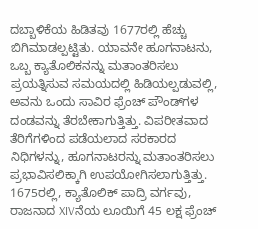ದಬ್ಬಾಳಿಕೆಯ ಹಿಡಿತವು 1677ರಲ್ಲಿ ಹೆಚ್ಚು ಬಿಗಿಮಾಡಲ್ಪಟ್ಟಿತು. ಯಾವನೇ ಹೂಗನಾಟನು, ಒಬ್ಬ ಕ್ಯಾತೊಲಿಕನನ್ನು ಮತಾಂತರಿಸಲು ಪ್ರಯತ್ನಿಸುವ ಸಮಯದಲ್ಲಿ ಹಿಡಿಯಲ್ಪಡುವಲ್ಲಿ, ಅವನು ಒಂದು ಸಾವಿರ ಫ್ರೆಂಚ್‌ ಪೌಂಡ್‌ಗಳ ದಂಡವನ್ನು ತೆರಬೇಕಾಗುತ್ತಿತ್ತು. ವಿಪರೀತವಾದ ತೆರಿಗೆಗಳಿಂದ ಪಡೆಯಲಾದ ಸರಕಾರದ ನಿಧಿಗಳನ್ನು, ಹೂಗನಾಟರನ್ನು ಮತಾಂತರಿಸಲು ಪ್ರಭಾವಿಸಲಿಕ್ಕಾಗಿ ಉಪಯೋಗಿಸಲಾಗುತ್ತಿತ್ತು. 1675ರಲ್ಲಿ, ಕ್ಯಾತೊಲಿಕ್‌ ಪಾದ್ರಿ ವರ್ಗವು, ರಾಜನಾದ XIVನೆಯ ಲೂಯಿಗೆ 45 ಲಕ್ಷ ಫ್ರೆಂಚ್‌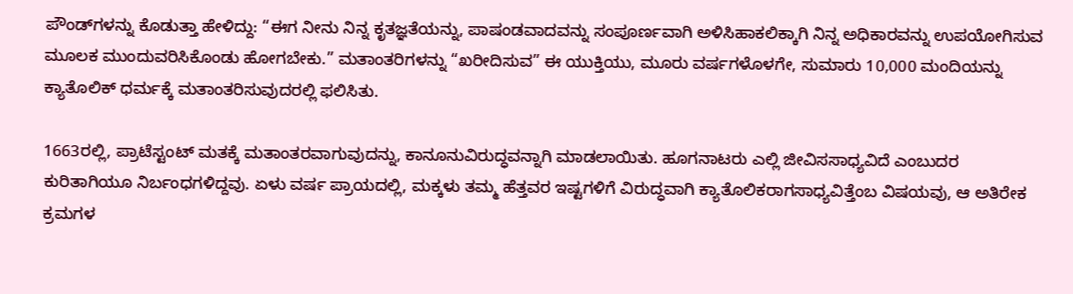ಪೌಂಡ್‌ಗಳನ್ನು ಕೊಡುತ್ತಾ ಹೇಳಿದ್ದು: “ಈಗ ನೀನು ನಿನ್ನ ಕೃತಜ್ಞತೆಯನ್ನು, ಪಾಷಂಡವಾದವನ್ನು ಸಂಪೂರ್ಣವಾಗಿ ಅಳಿಸಿಹಾಕಲಿಕ್ಕಾಗಿ ನಿನ್ನ ಅಧಿಕಾರವನ್ನು ಉಪಯೋಗಿಸುವ ಮೂಲಕ ಮುಂದುವರಿಸಿಕೊಂಡು ಹೋಗಬೇಕು.” ಮತಾಂತರಿಗಳನ್ನು “ಖರೀದಿಸುವ” ಈ ಯುಕ್ತಿಯು, ಮೂರು ವರ್ಷಗಳೊಳಗೇ, ಸುಮಾರು 10,000 ಮಂದಿಯನ್ನು ಕ್ಯಾತೊಲಿಕ್‌ ಧರ್ಮಕ್ಕೆ ಮತಾಂತರಿಸುವುದರಲ್ಲಿ ಫಲಿಸಿತು.

1663ರಲ್ಲಿ, ಪ್ರಾಟೆಸ್ಟಂಟ್‌ ಮತಕ್ಕೆ ಮತಾಂತರವಾಗುವುದನ್ನು, ಕಾನೂನುವಿರುದ್ಧವನ್ನಾಗಿ ಮಾಡಲಾಯಿತು. ಹೂಗನಾಟರು ಎಲ್ಲಿ ಜೀವಿಸಸಾಧ್ಯವಿದೆ ಎಂಬುದರ ಕುರಿತಾಗಿಯೂ ನಿರ್ಬಂಧಗಳಿದ್ದವು. ಏಳು ವರ್ಷ ಪ್ರಾಯದಲ್ಲಿ, ಮಕ್ಕಳು ತಮ್ಮ ಹೆತ್ತವರ ಇಷ್ಟಗಳಿಗೆ ವಿರುದ್ಧವಾಗಿ ಕ್ಯಾತೊಲಿಕರಾಗಸಾಧ್ಯವಿತ್ತೆಂಬ ವಿಷಯವು, ಆ ಅತಿರೇಕ ಕ್ರಮಗಳ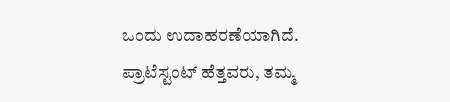ಒಂದು ಉದಾಹರಣೆಯಾಗಿದೆ. ಪ್ರಾಟೆಸ್ಟಂಟ್‌ ಹೆತ್ತವರು, ತಮ್ಮ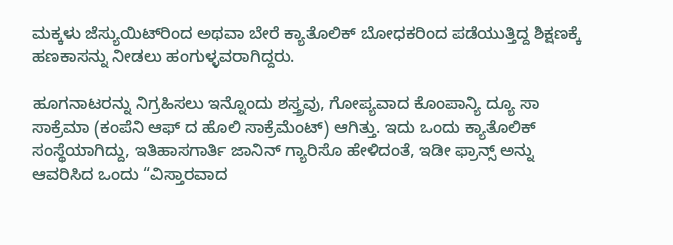ಮಕ್ಕಳು ಜೆಸ್ಯುಯಿಟ್‌ರಿಂದ ಅಥವಾ ಬೇರೆ ಕ್ಯಾತೊಲಿಕ್‌ ಬೋಧಕರಿಂದ ಪಡೆಯುತ್ತಿದ್ದ ಶಿಕ್ಷಣಕ್ಕೆ ಹಣಕಾಸನ್ನು ನೀಡಲು ಹಂಗುಳ್ಳವರಾಗಿದ್ದರು.

ಹೂಗನಾಟರನ್ನು ನಿಗ್ರಹಿಸಲು ಇನ್ನೊಂದು ಶಸ್ತ್ರವು, ಗೋಪ್ಯವಾದ ಕೊಂಪಾನ್ಯಿ ದ್ಯೂ ಸಾ ಸಾಕ್ರೆಮಾ (ಕಂಪೆನಿ ಆಫ್‌ ದ ಹೊಲಿ ಸಾಕ್ರೆಮೆಂಟ್‌) ಆಗಿತ್ತು. ಇದು ಒಂದು ಕ್ಯಾತೊಲಿಕ್‌ ಸಂಸ್ಥೆಯಾಗಿದ್ದು, ಇತಿಹಾಸಗಾರ್ತಿ ಜಾನಿನ್‌ ಗ್ಯಾರಿಸೊ ಹೇಳಿದಂತೆ, ಇಡೀ ಫ್ರಾನ್ಸ್‌ ಅನ್ನು ಆವರಿಸಿದ ಒಂದು “ವಿಸ್ತಾರವಾದ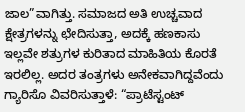ಜಾಲ”ವಾಗಿತ್ತು. ಸಮಾಜದ ಅತಿ ಉಚ್ಚವಾದ ಕ್ಷೇತ್ರಗಳನ್ನು ಛೇದಿಸುತ್ತಾ, ಅದಕ್ಕೆ ಹಣಕಾಸು ಇಲ್ಲವೇ ಶತ್ರುಗಳ ಕುರಿತಾದ ಮಾಹಿತಿಯ ಕೊರತೆ ಇರಲಿಲ್ಲ. ಅದರ ತಂತ್ರಗಳು ಅನೇಕವಾಗಿದ್ದವೆಂದು ಗ್ಯಾರಿಸೊ ವಿವರಿಸುತ್ತಾಳೆ: “ಪ್ರಾಟೆಸ್ಟಂಟ್‌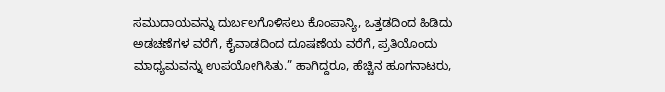ಸಮುದಾಯವನ್ನು ದುರ್ಬಲಗೊಳಿಸಲು ಕೊಂಪಾನ್ಯಿ, ಒತ್ತಡದಿಂದ ಹಿಡಿದು ಅಡಚಣೆಗಳ ವರೆಗೆ, ಕೈವಾಡದಿಂದ ದೂಷಣೆಯ ವರೆಗೆ, ಪ್ರತಿಯೊಂದು ಮಾಧ್ಯಮವನ್ನು ಉಪಯೋಗಿಸಿತು.” ಹಾಗಿದ್ದರೂ, ಹೆಚ್ಚಿನ ಹೂಗನಾಟರು,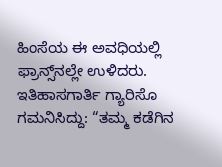ಹಿಂಸೆಯ ಈ ಅವಧಿಯಲ್ಲಿ ಫ್ರಾನ್ಸ್‌ನಲ್ಲೇ ಉಳಿದರು. ಇತಿಹಾಸಗಾರ್ತಿ ಗ್ಯಾರಿಸೊ ಗಮನಿಸಿದ್ದು: “ತಮ್ಮ ಕಡೆಗಿನ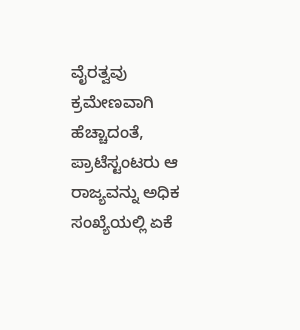ವೈರತ್ವವು ಕ್ರಮೇಣವಾಗಿ ಹೆಚ್ಚಾದಂತೆ, ಪ್ರಾಟೆಸ್ಟಂಟರು ಆ ರಾಜ್ಯವನ್ನು ಅಧಿಕ ಸಂಖ್ಯೆಯಲ್ಲಿ ಏಕೆ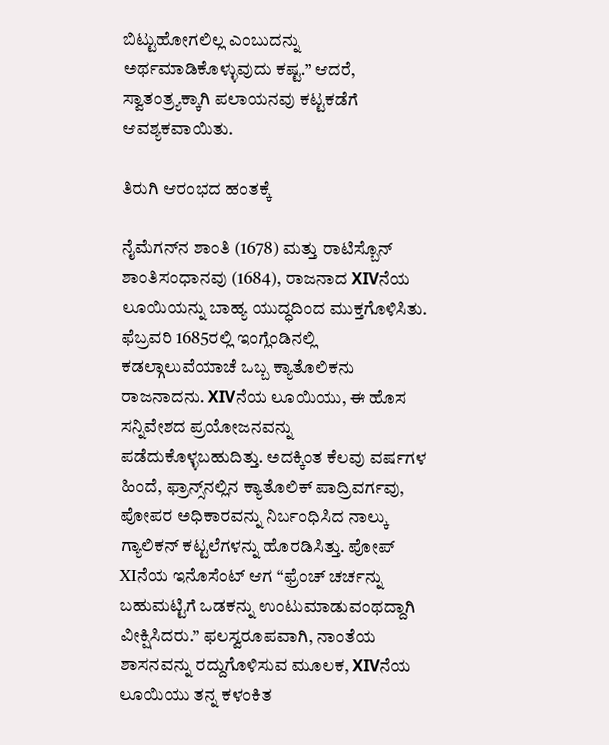ಬಿಟ್ಟುಹೋಗಲಿಲ್ಲ ಎಂಬುದನ್ನು ಅರ್ಥಮಾಡಿಕೊಳ್ಳುವುದು ಕಷ್ಟ.” ಆದರೆ, ಸ್ವಾತಂತ್ರ್ಯಕ್ಕಾಗಿ ಪಲಾಯನವು ಕಟ್ಟಕಡೆಗೆ ಆವಶ್ಯಕವಾಯಿತು.

ತಿರುಗಿ ಆರಂಭದ ಹಂತಕ್ಕೆ

ನೈಮೆಗನ್‌ನ ಶಾಂತಿ (1678) ಮತ್ತು ರಾಟಿಸ್ಬೊನ್‌ ಶಾಂತಿಸಂಧಾನವು (1684), ರಾಜನಾದ XIVನೆಯ ಲೂಯಿಯನ್ನು ಬಾಹ್ಯ ಯುದ್ಧದಿಂದ ಮುಕ್ತಗೊಳಿಸಿತು. ಫೆಬ್ರವರಿ 1685ರಲ್ಲಿ ಇಂಗ್ಲೆಂಡಿನಲ್ಲಿ ಕಡಲ್ಗಾಲುವೆಯಾಚೆ ಒಬ್ಬ ಕ್ಯಾತೊಲಿಕನು ರಾಜನಾದನು. XIVನೆಯ ಲೂಯಿಯು, ಈ ಹೊಸ ಸನ್ನಿವೇಶದ ಪ್ರಯೋಜನವನ್ನು ಪಡೆದುಕೊಳ್ಳಬಹುದಿತ್ತು. ಅದಕ್ಕಿಂತ ಕೆಲವು ವರ್ಷಗಳ ಹಿಂದೆ, ಫ್ರಾನ್ಸ್‌ನಲ್ಲಿನ ಕ್ಯಾತೊಲಿಕ್‌ ಪಾದ್ರಿವರ್ಗವು, ಪೋಪರ ಅಧಿಕಾರವನ್ನು ನಿರ್ಬಂಧಿಸಿದ ನಾಲ್ಕು ಗ್ಯಾಲಿಕನ್‌ ಕಟ್ಟಲೆಗಳನ್ನು ಹೊರಡಿಸಿತ್ತು. ಪೋಪ್‌ XIನೆಯ ಇನೊಸೆಂಟ್‌ ಆಗ “ಫ್ರೆಂಚ್‌ ಚರ್ಚನ್ನು ಬಹುಮಟ್ಟಿಗೆ ಒಡಕನ್ನು ಉಂಟುಮಾಡುವಂಥದ್ದಾಗಿ ವೀಕ್ಷಿಸಿದರು.” ಫಲಸ್ವರೂಪವಾಗಿ, ನಾಂತೆಯ ಶಾಸನವನ್ನು ರದ್ದುಗೊಳಿಸುವ ಮೂಲಕ, XIVನೆಯ ಲೂಯಿಯು ತನ್ನ ಕಳಂಕಿತ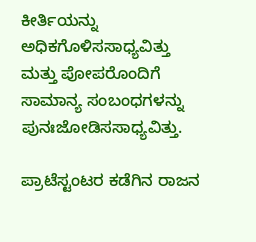ಕೀರ್ತಿಯನ್ನು ಅಧಿಕಗೊಳಿಸಸಾಧ್ಯವಿತ್ತು ಮತ್ತು ಪೋಪರೊಂದಿಗೆ ಸಾಮಾನ್ಯ ಸಂಬಂಧಗಳನ್ನು ಪುನಃಜೋಡಿಸಸಾಧ್ಯವಿತ್ತು.

ಪ್ರಾಟೆಸ್ಟಂಟರ ಕಡೆಗಿನ ರಾಜನ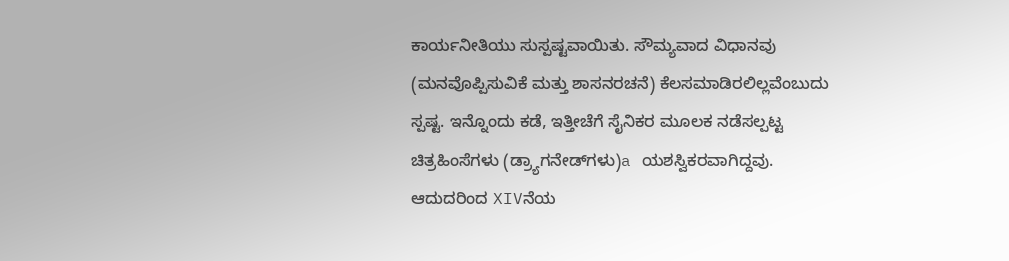ಕಾರ್ಯನೀತಿಯು ಸುಸ್ಪಷ್ಟವಾಯಿತು. ಸೌಮ್ಯವಾದ ವಿಧಾನವು (ಮನವೊಪ್ಪಿಸುವಿಕೆ ಮತ್ತು ಶಾಸನರಚನೆ) ಕೆಲಸಮಾಡಿರಲಿಲ್ಲವೆಂಬುದು ಸ್ಪಷ್ಟ. ಇನ್ನೊಂದು ಕಡೆ, ಇತ್ತೀಚೆಗೆ ಸೈನಿಕರ ಮೂಲಕ ನಡೆಸಲ್ಪಟ್ಟ ಚಿತ್ರಹಿಂಸೆಗಳು (ಡ್ರ್ಯಾಗನೇಡ್‌ಗಳು)a ಯಶಸ್ವಿಕರವಾಗಿದ್ದವು. ಆದುದರಿಂದ XIVನೆಯ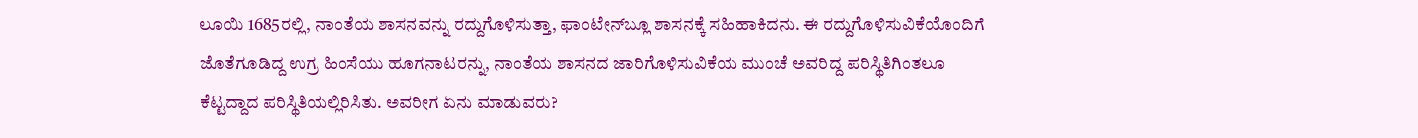ಲೂಯಿ 1685ರಲ್ಲಿ, ನಾಂತೆಯ ಶಾಸನವನ್ನು ರದ್ದುಗೊಳಿಸುತ್ತಾ, ಫಾಂಟೇನ್‌ಬ್ಲೂ ಶಾಸನಕ್ಕೆ ಸಹಿಹಾಕಿದನು. ಈ ರದ್ದುಗೊಳಿಸುವಿಕೆಯೊಂದಿಗೆ ಜೊತೆಗೂಡಿದ್ದ ಉಗ್ರ ಹಿಂಸೆಯು ಹೂಗನಾಟರನ್ನು, ನಾಂತೆಯ ಶಾಸನದ ಜಾರಿಗೊಳಿಸುವಿಕೆಯ ಮುಂಚೆ ಅವರಿದ್ದ ಪರಿಸ್ಥಿತಿಗಿಂತಲೂ ಕೆಟ್ಟದ್ದಾದ ಪರಿಸ್ಥಿತಿಯಲ್ಲಿರಿಸಿತು. ಅವರೀಗ ಏನು ಮಾಡುವರು?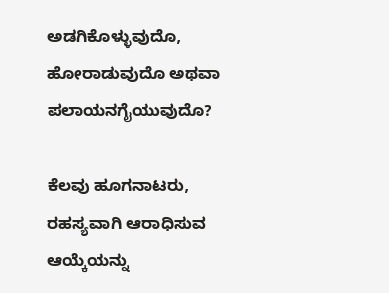ಅಡಗಿಕೊಳ್ಳುವುದೊ, ಹೋರಾಡುವುದೊ ಅಥವಾ ಪಲಾಯನಗೈಯುವುದೊ?

ಕೆಲವು ಹೂಗನಾಟರು, ರಹಸ್ಯವಾಗಿ ಆರಾಧಿಸುವ ಆಯ್ಕೆಯನ್ನು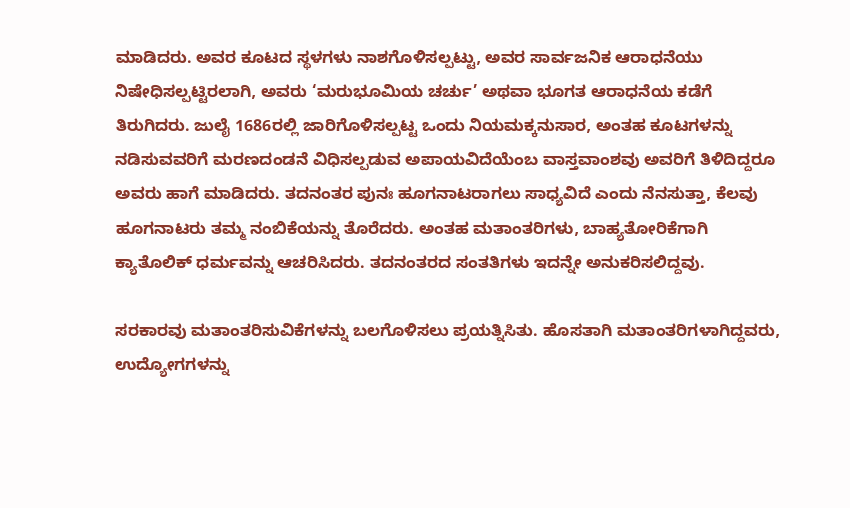ಮಾಡಿದರು. ಅವರ ಕೂಟದ ಸ್ಥಳಗಳು ನಾಶಗೊಳಿಸಲ್ಪಟ್ಟು, ಅವರ ಸಾರ್ವಜನಿಕ ಆರಾಧನೆಯು ನಿಷೇಧಿಸಲ್ಪಟ್ಟಿರಲಾಗಿ, ಅವರು ‘ಮರುಭೂಮಿಯ ಚರ್ಚು’ ಅಥವಾ ಭೂಗತ ಆರಾಧನೆಯ ಕಡೆಗೆ ತಿರುಗಿದರು. ಜುಲೈ 1686ರಲ್ಲಿ ಜಾರಿಗೊಳಿಸಲ್ಪಟ್ಟ ಒಂದು ನಿಯಮಕ್ಕನುಸಾರ, ಅಂತಹ ಕೂಟಗಳನ್ನು ನಡಿಸುವವರಿಗೆ ಮರಣದಂಡನೆ ವಿಧಿಸಲ್ಪಡುವ ಅಪಾಯವಿದೆಯೆಂಬ ವಾಸ್ತವಾಂಶವು ಅವರಿಗೆ ತಿಳಿದಿದ್ದರೂ ಅವರು ಹಾಗೆ ಮಾಡಿದರು. ತದನಂತರ ಪುನಃ ಹೂಗನಾಟರಾಗಲು ಸಾಧ್ಯವಿದೆ ಎಂದು ನೆನಸುತ್ತಾ, ಕೆಲವು ಹೂಗನಾಟರು ತಮ್ಮ ನಂಬಿಕೆಯನ್ನು ತೊರೆದರು. ಅಂತಹ ಮತಾಂತರಿಗಳು, ಬಾಹ್ಯತೋರಿಕೆಗಾಗಿ ಕ್ಯಾತೊಲಿಕ್‌ ಧರ್ಮವನ್ನು ಆಚರಿಸಿದರು. ತದನಂತರದ ಸಂತತಿಗಳು ಇದನ್ನೇ ಅನುಕರಿಸಲಿದ್ದವು.

ಸರಕಾರವು ಮತಾಂತರಿಸುವಿಕೆಗಳನ್ನು ಬಲಗೊಳಿಸಲು ಪ್ರಯತ್ನಿಸಿತು. ಹೊಸತಾಗಿ ಮತಾಂತರಿಗಳಾಗಿದ್ದವರು, ಉದ್ಯೋಗಗಳನ್ನು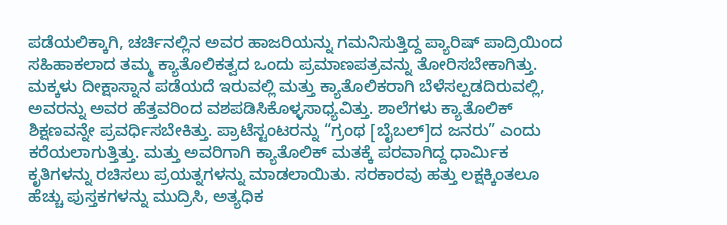ಪಡೆಯಲಿಕ್ಕಾಗಿ, ಚರ್ಚಿನಲ್ಲಿನ ಅವರ ಹಾಜರಿಯನ್ನು ಗಮನಿಸುತ್ತಿದ್ದ ಪ್ಯಾರಿಷ್‌ ಪಾದ್ರಿಯಿಂದ ಸಹಿಹಾಕಲಾದ ತಮ್ಮ ಕ್ಯಾತೊಲಿಕತ್ವದ ಒಂದು ಪ್ರಮಾಣಪತ್ರವನ್ನು ತೋರಿಸಬೇಕಾಗಿತ್ತು. ಮಕ್ಕಳು ದೀಕ್ಷಾಸ್ನಾನ ಪಡೆಯದೆ ಇರುವಲ್ಲಿ ಮತ್ತು ಕ್ಯಾತೊಲಿಕರಾಗಿ ಬೆಳೆಸಲ್ಪಡದಿರುವಲ್ಲಿ, ಅವರನ್ನು ಅವರ ಹೆತ್ತವರಿಂದ ವಶಪಡಿಸಿಕೊಳ್ಳಸಾಧ್ಯವಿತ್ತು. ಶಾಲೆಗಳು ಕ್ಯಾತೊಲಿಕ್‌ ಶಿಕ್ಷಣವನ್ನೇ ಪ್ರವರ್ಧಿಸಬೇಕಿತ್ತು. ಪ್ರಾಟೆಸ್ಟಂಟರನ್ನು “ಗ್ರಂಥ [ಬೈಬಲ್‌]ದ ಜನರು” ಎಂದು ಕರೆಯಲಾಗುತ್ತಿತ್ತು. ಮತ್ತು ಅವರಿಗಾಗಿ ಕ್ಯಾತೊಲಿಕ್‌ ಮತಕ್ಕೆ ಪರವಾಗಿದ್ದ ಧಾರ್ಮಿಕ ಕೃತಿಗಳನ್ನು ರಚಿಸಲು ಪ್ರಯತ್ನಗಳನ್ನು ಮಾಡಲಾಯಿತು. ಸರಕಾರವು ಹತ್ತು ಲಕ್ಷಕ್ಕಿಂತಲೂ ಹೆಚ್ಚು ಪುಸ್ತಕಗಳನ್ನು ಮುದ್ರಿಸಿ, ಅತ್ಯಧಿಕ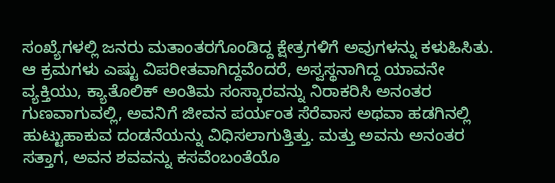ಸಂಖ್ಯೆಗಳಲ್ಲಿ ಜನರು ಮತಾಂತರಗೊಂಡಿದ್ದ ಕ್ಷೇತ್ರಗಳಿಗೆ ಅವುಗಳನ್ನು ಕಳುಹಿಸಿತು. ಆ ಕ್ರಮಗಳು ಎಷ್ಟು ವಿಪರೀತವಾಗಿದ್ದವೆಂದರೆ, ಅಸ್ವಸ್ಥನಾಗಿದ್ದ ಯಾವನೇ ವ್ಯಕ್ತಿಯು, ಕ್ಯಾತೊಲಿಕ್‌ ಅಂತಿಮ ಸಂಸ್ಕಾರವನ್ನು ನಿರಾಕರಿಸಿ ಅನಂತರ ಗುಣವಾಗುವಲ್ಲಿ, ಅವನಿಗೆ ಜೀವನ ಪರ್ಯಂತ ಸೆರೆವಾಸ ಅಥವಾ ಹಡಗಿನಲ್ಲಿ ಹುಟ್ಟುಹಾಕುವ ದಂಡನೆಯನ್ನು ವಿಧಿಸಲಾಗುತ್ತಿತ್ತು. ಮತ್ತು ಅವನು ಅನಂತರ ಸತ್ತಾಗ, ಅವನ ಶವವನ್ನು ಕಸವೆಂಬಂತೆಯೊ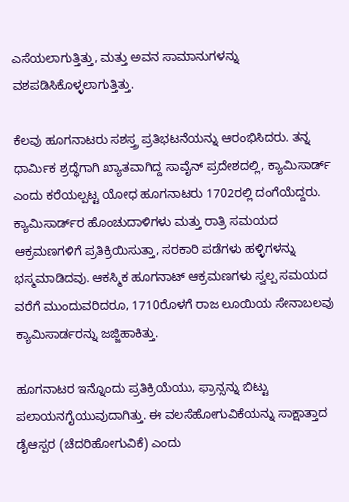ಎಸೆಯಲಾಗುತ್ತಿತ್ತು, ಮತ್ತು ಅವನ ಸಾಮಾನುಗಳನ್ನು ವಶಪಡಿಸಿಕೊಳ್ಳಲಾಗುತ್ತಿತ್ತು.

ಕೆಲವು ಹೂಗನಾಟರು ಸಶಸ್ತ್ರ ಪ್ರತಿಭಟನೆಯನ್ನು ಆರಂಭಿಸಿದರು. ತನ್ನ ಧಾರ್ಮಿಕ ಶ್ರದ್ಧೆಗಾಗಿ ಖ್ಯಾತವಾಗಿದ್ದ ಸಾವೈನ್‌ ಪ್ರದೇಶದಲ್ಲಿ, ಕ್ಯಾಮಿಸಾರ್ಡ್‌ ಎಂದು ಕರೆಯಲ್ಪಟ್ಟ ಯೋಧ ಹೂಗನಾಟರು 1702ರಲ್ಲಿ ದಂಗೆಯೆದ್ದರು. ಕ್ಯಾಮಿಸಾರ್ಡ್‌ರ ಹೊಂಚುದಾಳಿಗಳು ಮತ್ತು ರಾತ್ರಿ ಸಮಯದ ಆಕ್ರಮಣಗಳಿಗೆ ಪ್ರತಿಕ್ರಿಯಿಸುತ್ತಾ, ಸರಕಾರಿ ಪಡೆಗಳು ಹಳ್ಳಿಗಳನ್ನು ಭಸ್ಮಮಾಡಿದವು. ಆಕಸ್ಮಿಕ ಹೂಗನಾಟ್‌ ಆಕ್ರಮಣಗಳು ಸ್ವಲ್ಪ ಸಮಯದ ವರೆಗೆ ಮುಂದುವರಿದರೂ, 1710ರೊಳಗೆ ರಾಜ ಲೂಯಿಯ ಸೇನಾಬಲವು ಕ್ಯಾಮಿಸಾರ್ಡರನ್ನು ಜಜ್ಜಿಹಾಕಿತ್ತು.

ಹೂಗನಾಟರ ಇನ್ನೊಂದು ಪ್ರತಿಕ್ರಿಯೆಯು, ಫ್ರಾನ್ಸನ್ನು ಬಿಟ್ಟು ಪಲಾಯನಗೈಯುವುದಾಗಿತ್ತು. ಈ ವಲಸೆಹೋಗುವಿಕೆಯನ್ನು ಸಾಕ್ಷಾತ್ತಾದ ಡೈಆಸ್ಪರ (ಚೆದರಿಹೋಗುವಿಕೆ) ಎಂದು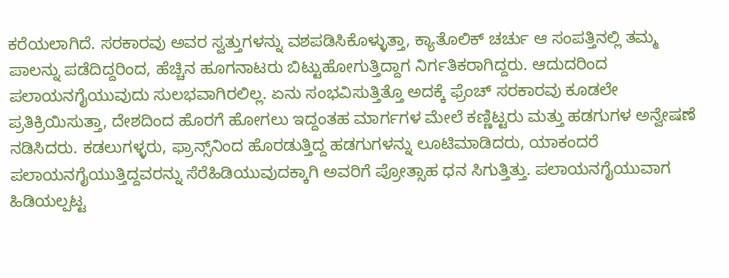ಕರೆಯಲಾಗಿದೆ. ಸರಕಾರವು ಅವರ ಸ್ವತ್ತುಗಳನ್ನು ವಶಪಡಿಸಿಕೊಳ್ಳುತ್ತಾ, ಕ್ಯಾತೊಲಿಕ್‌ ಚರ್ಚು ಆ ಸಂಪತ್ತಿನಲ್ಲಿ ತಮ್ಮ ಪಾಲನ್ನು ಪಡೆದಿದ್ದರಿಂದ, ಹೆಚ್ಚಿನ ಹೂಗನಾಟರು ಬಿಟ್ಟುಹೋಗುತ್ತಿದ್ದಾಗ ನಿರ್ಗತಿಕರಾಗಿದ್ದರು. ಆದುದರಿಂದ ಪಲಾಯನಗೈಯುವುದು ಸುಲಭವಾಗಿರಲಿಲ್ಲ. ಏನು ಸಂಭವಿಸುತ್ತಿತ್ತೊ ಅದಕ್ಕೆ ಫ್ರೆಂಚ್‌ ಸರಕಾರವು ಕೂಡಲೇ ಪ್ರತಿಕ್ರಿಯಿಸುತ್ತಾ, ದೇಶದಿಂದ ಹೊರಗೆ ಹೋಗಲು ಇದ್ದಂತಹ ಮಾರ್ಗಗಳ ಮೇಲೆ ಕಣ್ಣಿಟ್ಟರು ಮತ್ತು ಹಡಗುಗಳ ಅನ್ವೇಷಣೆ ನಡಿಸಿದರು. ಕಡಲುಗಳ್ಳರು, ಫ್ರಾನ್ಸ್‌ನಿಂದ ಹೊರಡುತ್ತಿದ್ದ ಹಡಗುಗಳನ್ನು ಲೂಟಿಮಾಡಿದರು, ಯಾಕಂದರೆ ಪಲಾಯನಗೈಯುತ್ತಿದ್ದವರನ್ನು ಸೆರೆಹಿಡಿಯುವುದಕ್ಕಾಗಿ ಅವರಿಗೆ ಪ್ರೋತ್ಸಾಹ ಧನ ಸಿಗುತ್ತಿತ್ತು. ಪಲಾಯನಗೈಯುವಾಗ ಹಿಡಿಯಲ್ಪಟ್ಟ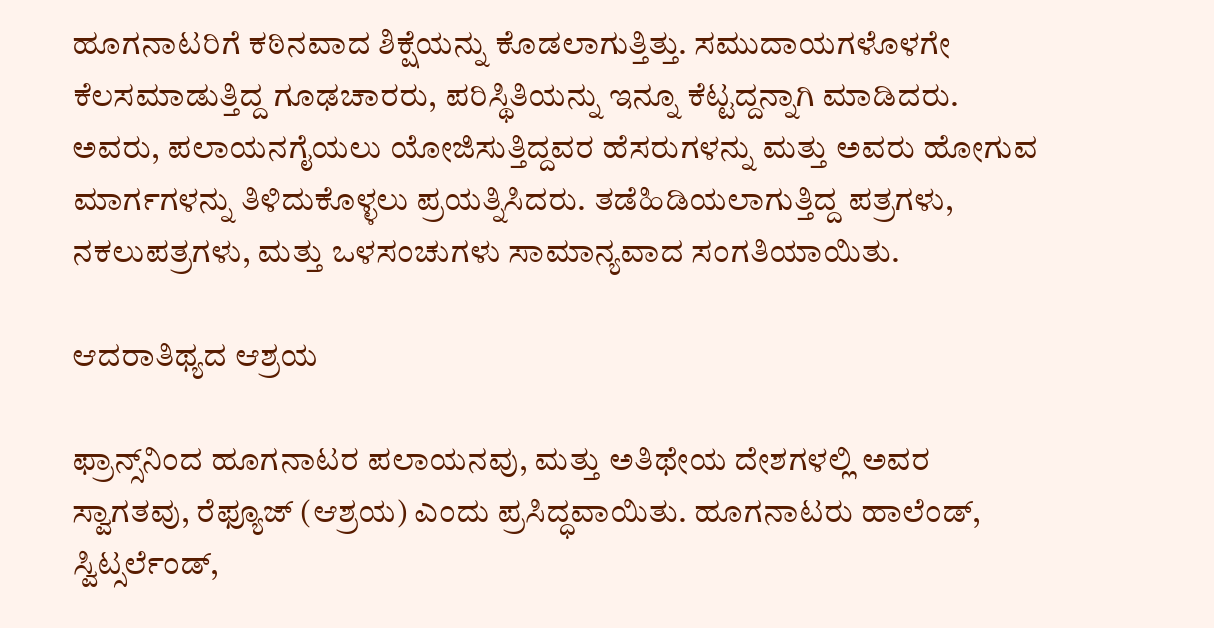ಹೂಗನಾಟರಿಗೆ ಕಠಿನವಾದ ಶಿಕ್ಷೆಯನ್ನು ಕೊಡಲಾಗುತ್ತಿತ್ತು. ಸಮುದಾಯಗಳೊಳಗೇ ಕೆಲಸಮಾಡುತ್ತಿದ್ದ ಗೂಢಚಾರರು, ಪರಿಸ್ಥಿತಿಯನ್ನು ಇನ್ನೂ ಕೆಟ್ಟದ್ದನ್ನಾಗಿ ಮಾಡಿದರು. ಅವರು, ಪಲಾಯನಗೈಯಲು ಯೋಜಿಸುತ್ತಿದ್ದವರ ಹೆಸರುಗಳನ್ನು ಮತ್ತು ಅವರು ಹೋಗುವ ಮಾರ್ಗಗಳನ್ನು ತಿಳಿದುಕೊಳ್ಳಲು ಪ್ರಯತ್ನಿಸಿದರು. ತಡೆಹಿಡಿಯಲಾಗುತ್ತಿದ್ದ ಪತ್ರಗಳು, ನಕಲುಪತ್ರಗಳು, ಮತ್ತು ಒಳಸಂಚುಗಳು ಸಾಮಾನ್ಯವಾದ ಸಂಗತಿಯಾಯಿತು.

ಆದರಾತಿಥ್ಯದ ಆಶ್ರಯ

ಫ್ರಾನ್ಸ್‌ನಿಂದ ಹೂಗನಾಟರ ಪಲಾಯನವು, ಮತ್ತು ಅತಿಥೇಯ ದೇಶಗಳಲ್ಲಿ ಅವರ ಸ್ವಾಗತವು, ರೆಫ್ಯೂಜ್‌ (ಆಶ್ರಯ) ಎಂದು ಪ್ರಸಿದ್ಧವಾಯಿತು. ಹೂಗನಾಟರು ಹಾಲೆಂಡ್‌, ಸ್ವಿಟ್ಸರ್ಲೆಂಡ್‌,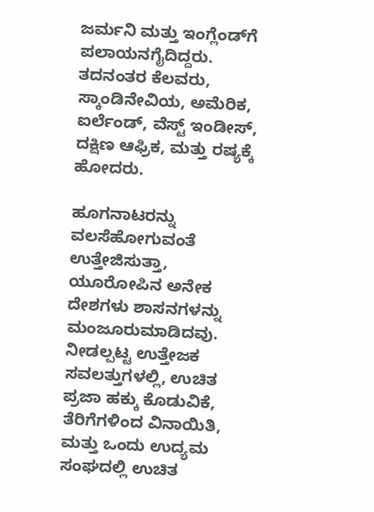ಜರ್ಮನಿ ಮತ್ತು ಇಂಗ್ಲೆಂಡ್‌ಗೆ ಪಲಾಯನಗೈದಿದ್ದರು. ತದನಂತರ ಕೆಲವರು, ಸ್ಕಾಂಡಿನೇವಿಯ, ಅಮೆರಿಕ, ಐರ್ಲೆಂಡ್‌, ವೆಸ್ಟ್‌ ಇಂಡೀಸ್‌, ದಕ್ಷಿಣ ಆಫ್ರಿಕ, ಮತ್ತು ರಷ್ಯಕ್ಕೆ ಹೋದರು.

ಹೂಗನಾಟರನ್ನು ವಲಸೆಹೋಗುವಂತೆ ಉತ್ತೇಜಿಸುತ್ತಾ, ಯೂರೋಪಿನ ಅನೇಕ ದೇಶಗಳು ಶಾಸನಗಳನ್ನು ಮಂಜೂರುಮಾಡಿದವು. ನೀಡಲ್ಪಟ್ಟ ಉತ್ತೇಜಕ ಸವಲತ್ತುಗಳಲ್ಲಿ, ಉಚಿತ ಪ್ರಜಾ ಹಕ್ಕು ಕೊಡುವಿಕೆ, ತೆರಿಗೆಗಳಿಂದ ವಿನಾಯಿತಿ, ಮತ್ತು ಒಂದು ಉದ್ಯಮ ಸಂಘದಲ್ಲಿ ಉಚಿತ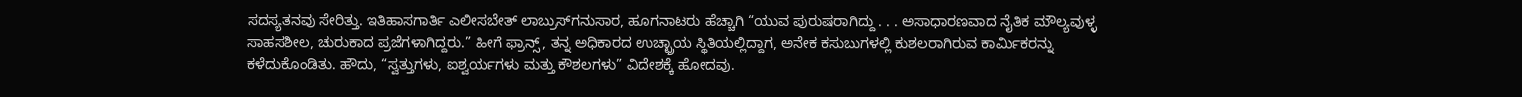ಸದಸ್ಯತನವು ಸೇರಿತ್ತು. ಇತಿಹಾಸಗಾರ್ತಿ ಎಲೀಸಬೇತ್‌ ಲಾಬ್ರುಸ್‌ಗನುಸಾರ, ಹೂಗನಾಟರು ಹೆಚ್ಚಾಗಿ “ಯುವ ಪುರುಷರಾಗಿದ್ದು . . . ಅಸಾಧಾರಣವಾದ ನೈತಿಕ ಮೌಲ್ಯವುಳ್ಳ ಸಾಹಸಶೀಲ, ಚುರುಕಾದ ಪ್ರಜೆಗಳಾಗಿದ್ದರು.” ಹೀಗೆ ಫ್ರಾನ್ಸ್‌, ತನ್ನ ಅಧಿಕಾರದ ಉಚ್ಛ್ರಾಯ ಸ್ಥಿತಿಯಲ್ಲಿದ್ದಾಗ, ಅನೇಕ ಕಸುಬುಗಳಲ್ಲಿ ಕುಶಲರಾಗಿರುವ ಕಾರ್ಮಿಕರನ್ನು ಕಳೆದುಕೊಂಡಿತು. ಹೌದು, “ಸ್ವತ್ತುಗಳು, ಐಶ್ವರ್ಯಗಳು ಮತ್ತು ಕೌಶಲಗಳು” ವಿದೇಶಕ್ಕೆ ಹೋದವು.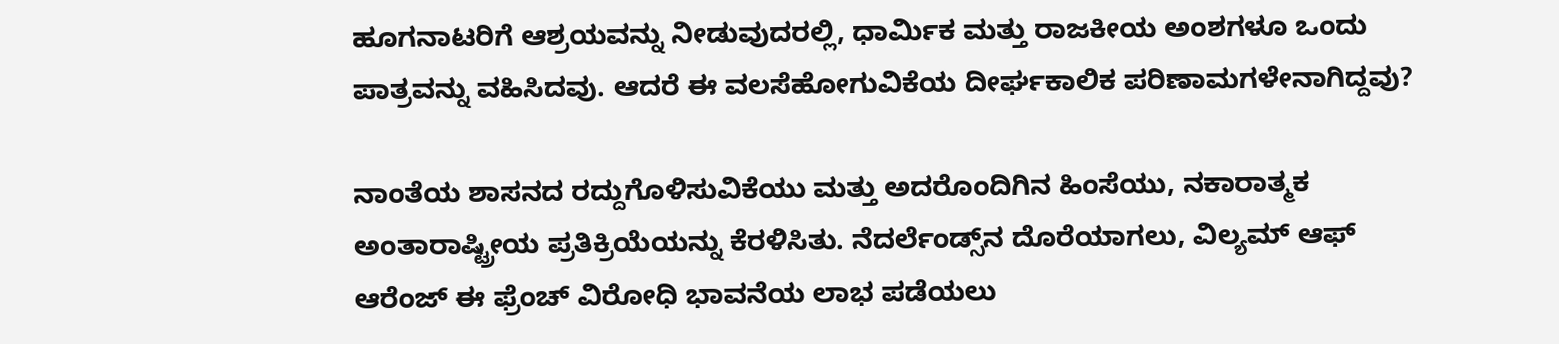ಹೂಗನಾಟರಿಗೆ ಆಶ್ರಯವನ್ನು ನೀಡುವುದರಲ್ಲಿ, ಧಾರ್ಮಿಕ ಮತ್ತು ರಾಜಕೀಯ ಅಂಶಗಳೂ ಒಂದು ಪಾತ್ರವನ್ನು ವಹಿಸಿದವು. ಆದರೆ ಈ ವಲಸೆಹೋಗುವಿಕೆಯ ದೀರ್ಘಕಾಲಿಕ ಪರಿಣಾಮಗಳೇನಾಗಿದ್ದವು?

ನಾಂತೆಯ ಶಾಸನದ ರದ್ದುಗೊಳಿಸುವಿಕೆಯು ಮತ್ತು ಅದರೊಂದಿಗಿನ ಹಿಂಸೆಯು, ನಕಾರಾತ್ಮಕ ಅಂತಾರಾಷ್ಟ್ರೀಯ ಪ್ರತಿಕ್ರಿಯೆಯನ್ನು ಕೆರಳಿಸಿತು. ನೆದರ್ಲೆಂಡ್ಸ್‌ನ ದೊರೆಯಾಗಲು, ವಿಲ್ಯಮ್‌ ಆಫ್‌ ಆರೆಂಜ್‌ ಈ ಫ್ರೆಂಚ್‌ ವಿರೋಧಿ ಭಾವನೆಯ ಲಾಭ ಪಡೆಯಲು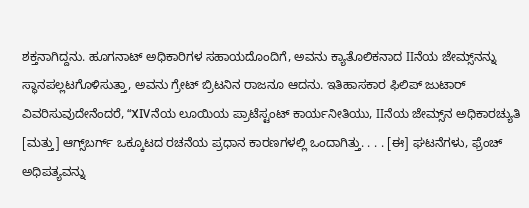ಶಕ್ತನಾಗಿದ್ದನು. ಹೂಗನಾಟ್‌ ಅಧಿಕಾರಿಗಳ ಸಹಾಯದೊಂದಿಗೆ, ಅವನು ಕ್ಯಾತೊಲಿಕನಾದ IIನೆಯ ಜೇಮ್ಸ್‌ನನ್ನು ಸ್ಥಾನಪಲ್ಲಟಗೊಳಿಸುತ್ತಾ, ಅವನು ಗ್ರೇಟ್‌ ಬ್ರಿಟನಿನ ರಾಜನೂ ಆದನು. ಇತಿಹಾಸಕಾರ ಫಿಲಿಪ್‌ ಜುಟಾರ್‌ ವಿವರಿಸುವುದೇನೆಂದರೆ, “XIVನೆಯ ಲೂಯಿಯ ಪ್ರಾಟೆಸ್ಟಂಟ್‌ ಕಾರ್ಯನೀತಿಯು, IIನೆಯ ಜೇಮ್ಸ್‌ನ ಅಧಿಕಾರಚ್ಯುತಿ [ಮತ್ತು] ಆಗ್ಸ್‌ಬರ್ಗ್‌ ಒಕ್ಕೂಟದ ರಚನೆಯ ಪ್ರಧಾನ ಕಾರಣಗಳಲ್ಲಿ ಒಂದಾಗಿತ್ತು. . . . [ಈ] ಘಟನೆಗಳು, ಫ್ರೆಂಚ್‌ ಅಧಿಪತ್ಯವನ್ನು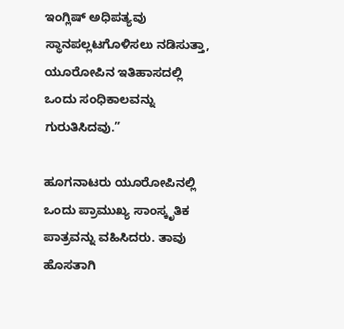ಇಂಗ್ಲಿಷ್‌ ಅಧಿಪತ್ಯವು ಸ್ಥಾನಪಲ್ಲಟಗೊಳಿಸಲು ನಡಿಸುತ್ತಾ, ಯೂರೋಪಿನ ಇತಿಹಾಸದಲ್ಲಿ ಒಂದು ಸಂಧಿಕಾಲವನ್ನು ಗುರುತಿಸಿದವು.”

ಹೂಗನಾಟರು ಯೂರೋಪಿನಲ್ಲಿ ಒಂದು ಪ್ರಾಮುಖ್ಯ ಸಾಂಸ್ಕೃತಿಕ ಪಾತ್ರವನ್ನು ವಹಿಸಿದರು. ತಾವು ಹೊಸತಾಗಿ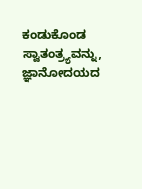ಕಂಡುಕೊಂಡ ಸ್ವಾತಂತ್ರ್ಯವನ್ನು, ಜ್ಞಾನೋದಯದ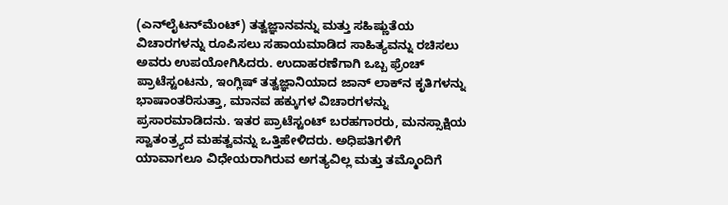(ಎನ್‌ಲೈಟನ್‌ಮೆಂಟ್‌) ತತ್ವಜ್ಞಾನವನ್ನು ಮತ್ತು ಸಹಿಷ್ಣುತೆಯ ವಿಚಾರಗಳನ್ನು ರೂಪಿಸಲು ಸಹಾಯಮಾಡಿದ ಸಾಹಿತ್ಯವನ್ನು ರಚಿಸಲು ಅವರು ಉಪಯೋಗಿಸಿದರು. ಉದಾಹರಣೆಗಾಗಿ ಒಬ್ಬ ಫ್ರೆಂಚ್‌ ಪ್ರಾಟೆಸ್ಟಂಟನು, ಇಂಗ್ಲಿಷ್‌ ತತ್ವಜ್ಞಾನಿಯಾದ ಜಾನ್‌ ಲಾಕ್‌ನ ಕೃತಿಗಳನ್ನು ಭಾಷಾಂತರಿಸುತ್ತಾ, ಮಾನವ ಹಕ್ಕುಗಳ ವಿಚಾರಗಳನ್ನು ಪ್ರಸಾರಮಾಡಿದನು. ಇತರ ಪ್ರಾಟೆಸ್ಟಂಟ್‌ ಬರಹಗಾರರು, ಮನಸ್ಸಾಕ್ಷಿಯ ಸ್ವಾತಂತ್ರ್ಯದ ಮಹತ್ವವನ್ನು ಒತ್ತಿಹೇಳಿದರು. ಅಧಿಪತಿಗಳಿಗೆ ಯಾವಾಗಲೂ ವಿಧೇಯರಾಗಿರುವ ಅಗತ್ಯವಿಲ್ಲ ಮತ್ತು ತಮ್ಮೊಂದಿಗೆ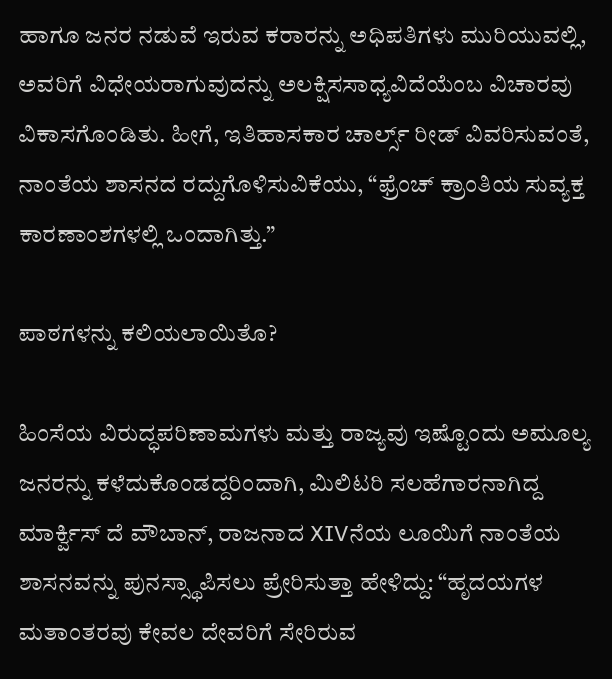ಹಾಗೂ ಜನರ ನಡುವೆ ಇರುವ ಕರಾರನ್ನು ಅಧಿಪತಿಗಳು ಮುರಿಯುವಲ್ಲಿ, ಅವರಿಗೆ ವಿಧೇಯರಾಗುವುದನ್ನು ಅಲಕ್ಷಿಸಸಾಧ್ಯವಿದೆಯೆಂಬ ವಿಚಾರವು ವಿಕಾಸಗೊಂಡಿತು. ಹೀಗೆ, ಇತಿಹಾಸಕಾರ ಚಾರ್ಲ್ಸ್‌ ರೀಡ್‌ ವಿವರಿಸುವಂತೆ, ನಾಂತೆಯ ಶಾಸನದ ರದ್ದುಗೊಳಿಸುವಿಕೆಯು, “ಫ್ರೆಂಚ್‌ ಕ್ರಾಂತಿಯ ಸುವ್ಯಕ್ತ ಕಾರಣಾಂಶಗಳಲ್ಲಿ ಒಂದಾಗಿತ್ತು.”

ಪಾಠಗಳನ್ನು ಕಲಿಯಲಾಯಿತೊ?

ಹಿಂಸೆಯ ವಿರುದ್ಧಪರಿಣಾಮಗಳು ಮತ್ತು ರಾಜ್ಯವು ಇಷ್ಟೊಂದು ಅಮೂಲ್ಯ ಜನರನ್ನು ಕಳೆದುಕೊಂಡದ್ದರಿಂದಾಗಿ, ಮಿಲಿಟರಿ ಸಲಹೆಗಾರನಾಗಿದ್ದ ಮಾರ್ಕ್ವಿಸ್‌ ದೆ ವೌಬಾನ್‌, ರಾಜನಾದ XIVನೆಯ ಲೂಯಿಗೆ ನಾಂತೆಯ ಶಾಸನವನ್ನು ಪುನಸ್ಸ್ಥಾಪಿಸಲು ಪ್ರೇರಿಸುತ್ತಾ ಹೇಳಿದ್ದು: “ಹೃದಯಗಳ ಮತಾಂತರವು ಕೇವಲ ದೇವರಿಗೆ ಸೇರಿರುವ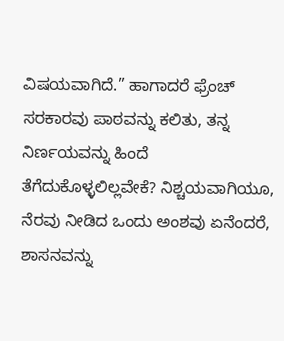ವಿಷಯವಾಗಿದೆ.” ಹಾಗಾದರೆ ಫ್ರೆಂಚ್‌ ಸರಕಾರವು ಪಾಠವನ್ನು ಕಲಿತು, ತನ್ನ ನಿರ್ಣಯವನ್ನು ಹಿಂದೆ ತೆಗೆದುಕೊಳ್ಳಲಿಲ್ಲವೇಕೆ? ನಿಶ್ಚಯವಾಗಿಯೂ, ನೆರವು ನೀಡಿದ ಒಂದು ಅಂಶವು ಏನೆಂದರೆ, ಶಾಸನವನ್ನು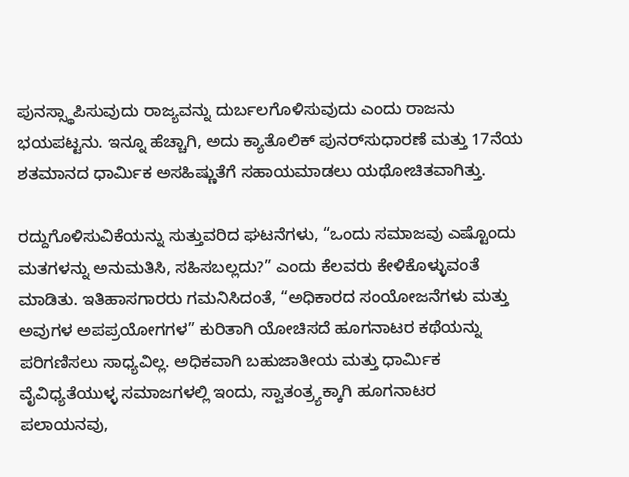ಪುನಸ್ಸ್ಥಾಪಿಸುವುದು ರಾಜ್ಯವನ್ನು ದುರ್ಬಲಗೊಳಿಸುವುದು ಎಂದು ರಾಜನು ಭಯಪಟ್ಟನು. ಇನ್ನೂ ಹೆಚ್ಚಾಗಿ, ಅದು ಕ್ಯಾತೊಲಿಕ್‌ ಪುನರ್‌ಸುಧಾರಣೆ ಮತ್ತು 17ನೆಯ ಶತಮಾನದ ಧಾರ್ಮಿಕ ಅಸಹಿಷ್ಣುತೆಗೆ ಸಹಾಯಮಾಡಲು ಯಥೋಚಿತವಾಗಿತ್ತು.

ರದ್ದುಗೊಳಿಸುವಿಕೆಯನ್ನು ಸುತ್ತುವರಿದ ಘಟನೆಗಳು, “ಒಂದು ಸಮಾಜವು ಎಷ್ಟೊಂದು ಮತಗಳನ್ನು ಅನುಮತಿಸಿ, ಸಹಿಸಬಲ್ಲದು?” ಎಂದು ಕೆಲವರು ಕೇಳಿಕೊಳ್ಳುವಂತೆ ಮಾಡಿತು. ಇತಿಹಾಸಗಾರರು ಗಮನಿಸಿದಂತೆ, “ಅಧಿಕಾರದ ಸಂಯೋಜನೆಗಳು ಮತ್ತು ಅವುಗಳ ಅಪಪ್ರಯೋಗಗಳ” ಕುರಿತಾಗಿ ಯೋಚಿಸದೆ ಹೂಗನಾಟರ ಕಥೆಯನ್ನು ಪರಿಗಣಿಸಲು ಸಾಧ್ಯವಿಲ್ಲ. ಅಧಿಕವಾಗಿ ಬಹುಜಾತೀಯ ಮತ್ತು ಧಾರ್ಮಿಕ ವೈವಿಧ್ಯತೆಯುಳ್ಳ ಸಮಾಜಗಳಲ್ಲಿ ಇಂದು, ಸ್ವಾತಂತ್ರ್ಯಕ್ಕಾಗಿ ಹೂಗನಾಟರ ಪಲಾಯನವು,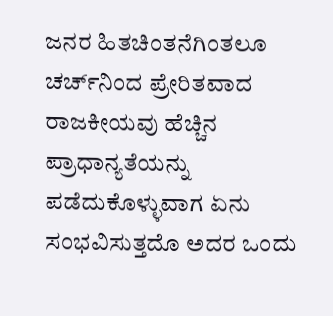ಜನರ ಹಿತಚಿಂತನೆಗಿಂತಲೂ ಚರ್ಚ್‌ನಿಂದ ಪ್ರೇರಿತವಾದ ರಾಜಕೀಯವು ಹೆಚ್ಚಿನ ಪ್ರಾಧಾನ್ಯತೆಯನ್ನು ಪಡೆದುಕೊಳ್ಳುವಾಗ ಏನು ಸಂಭವಿಸುತ್ತದೊ ಅದರ ಒಂದು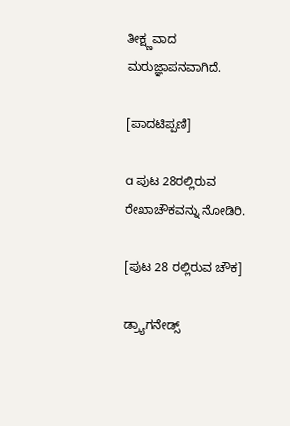ತೀಕ್ಷ್ಣವಾದ ಮರುಜ್ಞಾಪನವಾಗಿದೆ.

[ಪಾದಟಿಪ್ಪಣಿ]

a ಪುಟ 28ರಲ್ಲಿರುವ ರೇಖಾಚೌಕವನ್ನು ನೋಡಿರಿ.

[ಪುಟ 28 ರಲ್ಲಿರುವ ಚೌಕ]

ಡ್ರ್ಯಾಗನೇಡ್ಸ್‌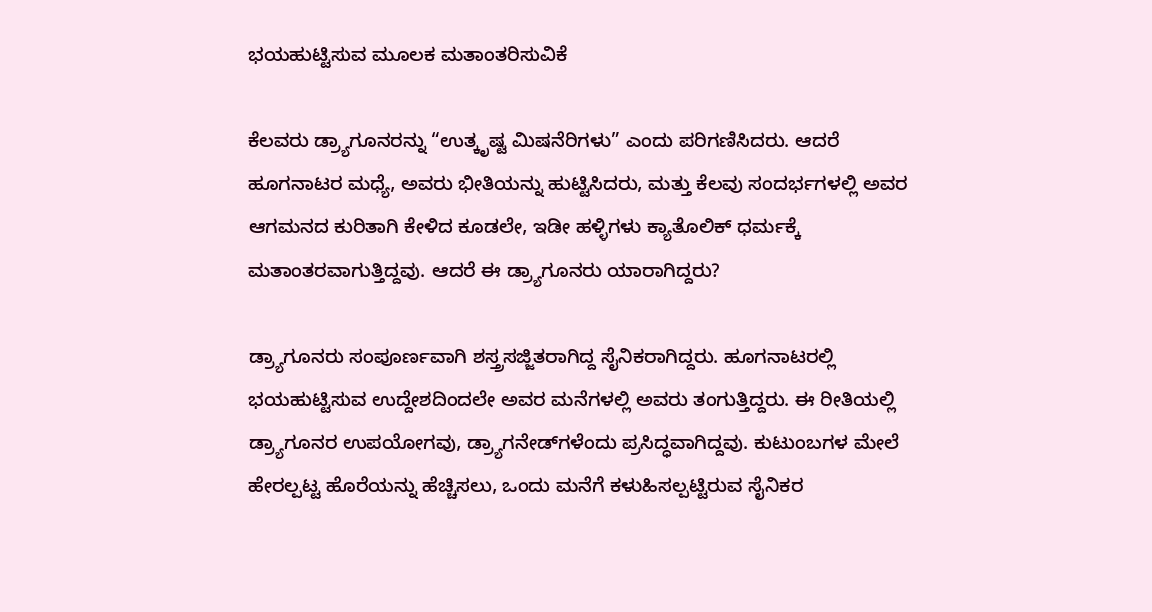ಭಯಹುಟ್ಟಿಸುವ ಮೂಲಕ ಮತಾಂತರಿಸುವಿಕೆ

ಕೆಲವರು ಡ್ರ್ಯಾಗೂನರನ್ನು “ಉತ್ಕೃಷ್ಟ ಮಿಷನೆರಿಗಳು” ಎಂದು ಪರಿಗಣಿಸಿದರು. ಆದರೆ ಹೂಗನಾಟರ ಮಧ್ಯೆ, ಅವರು ಭೀತಿಯನ್ನು ಹುಟ್ಟಿಸಿದರು, ಮತ್ತು ಕೆಲವು ಸಂದರ್ಭಗಳಲ್ಲಿ ಅವರ ಆಗಮನದ ಕುರಿತಾಗಿ ಕೇಳಿದ ಕೂಡಲೇ, ಇಡೀ ಹಳ್ಳಿಗಳು ಕ್ಯಾತೊಲಿಕ್‌ ಧರ್ಮಕ್ಕೆ ಮತಾಂತರವಾಗುತ್ತಿದ್ದವು. ಆದರೆ ಈ ಡ್ರ್ಯಾಗೂನರು ಯಾರಾಗಿದ್ದರು?

ಡ್ರ್ಯಾಗೂನರು ಸಂಪೂರ್ಣವಾಗಿ ಶಸ್ತ್ರಸಜ್ಜಿತರಾಗಿದ್ದ ಸೈನಿಕರಾಗಿದ್ದರು. ಹೂಗನಾಟರಲ್ಲಿ ಭಯಹುಟ್ಟಿಸುವ ಉದ್ದೇಶದಿಂದಲೇ ಅವರ ಮನೆಗಳಲ್ಲಿ ಅವರು ತಂಗುತ್ತಿದ್ದರು. ಈ ರೀತಿಯಲ್ಲಿ ಡ್ರ್ಯಾಗೂನರ ಉಪಯೋಗವು, ಡ್ರ್ಯಾಗನೇಡ್‌ಗಳೆಂದು ಪ್ರಸಿದ್ಧವಾಗಿದ್ದವು. ಕುಟುಂಬಗಳ ಮೇಲೆ ಹೇರಲ್ಪಟ್ಟ ಹೊರೆಯನ್ನು ಹೆಚ್ಚಿಸಲು, ಒಂದು ಮನೆಗೆ ಕಳುಹಿಸಲ್ಪಟ್ಟಿರುವ ಸೈನಿಕರ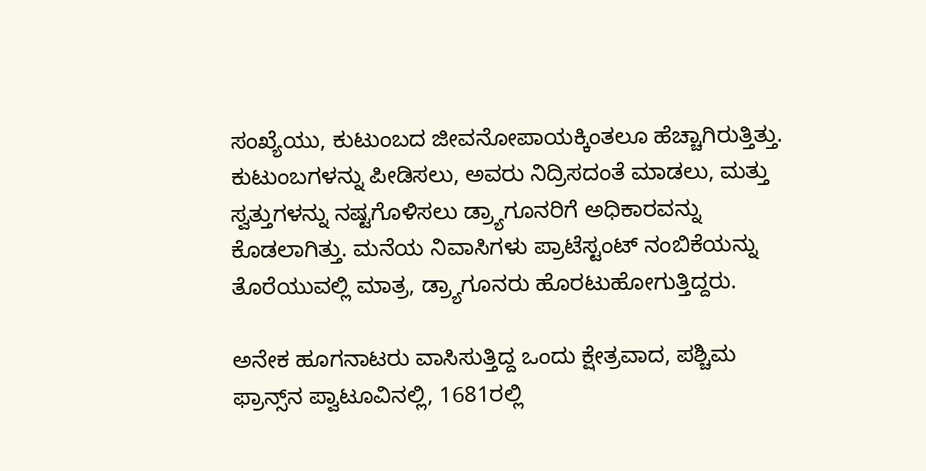ಸಂಖ್ಯೆಯು, ಕುಟುಂಬದ ಜೀವನೋಪಾಯಕ್ಕಿಂತಲೂ ಹೆಚ್ಚಾಗಿರುತ್ತಿತ್ತು. ಕುಟುಂಬಗಳನ್ನು ಪೀಡಿಸಲು, ಅವರು ನಿದ್ರಿಸದಂತೆ ಮಾಡಲು, ಮತ್ತು ಸ್ವತ್ತುಗಳನ್ನು ನಷ್ಟಗೊಳಿಸಲು ಡ್ರ್ಯಾಗೂನರಿಗೆ ಅಧಿಕಾರವನ್ನು ಕೊಡಲಾಗಿತ್ತು. ಮನೆಯ ನಿವಾಸಿಗಳು ಪ್ರಾಟೆಸ್ಟಂಟ್‌ ನಂಬಿಕೆಯನ್ನು ತೊರೆಯುವಲ್ಲಿ ಮಾತ್ರ, ಡ್ರ್ಯಾಗೂನರು ಹೊರಟುಹೋಗುತ್ತಿದ್ದರು.

ಅನೇಕ ಹೂಗನಾಟರು ವಾಸಿಸುತ್ತಿದ್ದ ಒಂದು ಕ್ಷೇತ್ರವಾದ, ಪಶ್ಚಿಮ ಫ್ರಾನ್ಸ್‌ನ ಪ್ವಾಟೂವಿನಲ್ಲಿ, 1681ರಲ್ಲಿ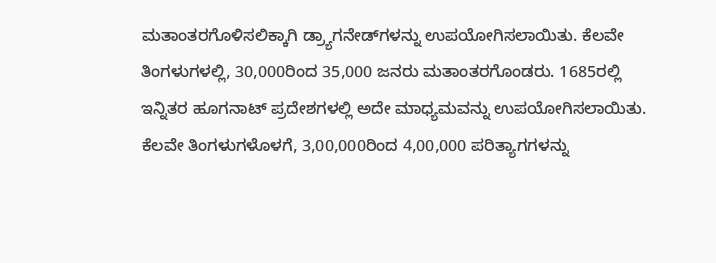ಮತಾಂತರಗೊಳಿಸಲಿಕ್ಕಾಗಿ ಡ್ರ್ಯಾಗನೇಡ್‌ಗಳನ್ನು ಉಪಯೋಗಿಸಲಾಯಿತು. ಕೆಲವೇ ತಿಂಗಳುಗಳಲ್ಲಿ, 30,000ರಿಂದ 35,000 ಜನರು ಮತಾಂತರಗೊಂಡರು. 1685ರಲ್ಲಿ ಇನ್ನಿತರ ಹೂಗನಾಟ್‌ ಪ್ರದೇಶಗಳಲ್ಲಿ ಅದೇ ಮಾಧ್ಯಮವನ್ನು ಉಪಯೋಗಿಸಲಾಯಿತು. ಕೆಲವೇ ತಿಂಗಳುಗಳೊಳಗೆ, 3,00,000ರಿಂದ 4,00,000 ಪರಿತ್ಯಾಗಗಳನ್ನು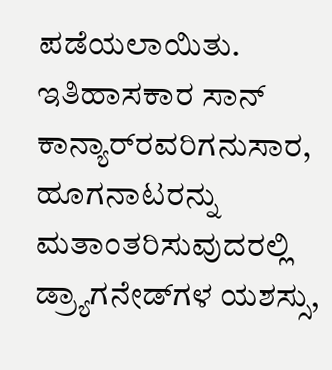ಪಡೆಯಲಾಯಿತು. ಇತಿಹಾಸಕಾರ ಸಾನ್‌ ಕಾನ್ಯಾರ್‌ರವರಿಗನುಸಾರ, ಹೂಗನಾಟರನ್ನು ಮತಾಂತರಿಸುವುದರಲ್ಲಿ ಡ್ರ್ಯಾಗನೇಡ್‌ಗಳ ಯಶಸ್ಸು,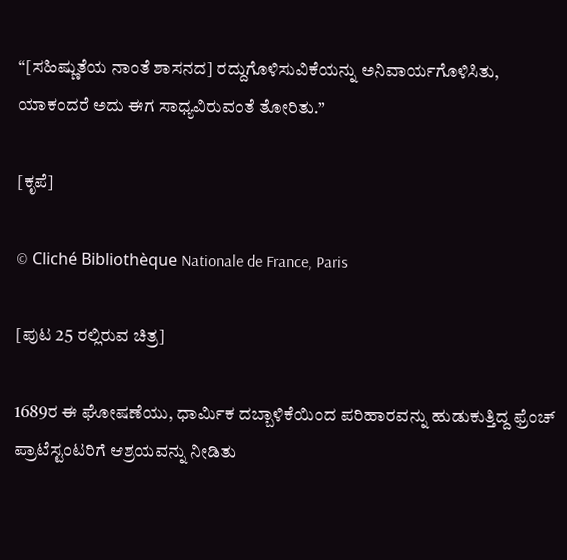“[ಸಹಿಷ್ಣುತೆಯ ನಾಂತೆ ಶಾಸನದ] ರದ್ದುಗೊಳಿಸುವಿಕೆಯನ್ನು ಅನಿವಾರ್ಯಗೊಳಿಸಿತು, ಯಾಕಂದರೆ ಅದು ಈಗ ಸಾಧ್ಯವಿರುವಂತೆ ತೋರಿತು.”

[ಕೃಪೆ]

© Cliché Bibliothèque Nationale de France, Paris

[ಪುಟ 25 ರಲ್ಲಿರುವ ಚಿತ್ರ]

1689ರ ಈ ಘೋಷಣೆಯು, ಧಾರ್ಮಿಕ ದಬ್ಬಾಳಿಕೆಯಿಂದ ಪರಿಹಾರವನ್ನು ಹುಡುಕುತ್ತಿದ್ದ ಫ್ರೆಂಚ್‌ ಪ್ರಾಟೆಸ್ಟಂಟರಿಗೆ ಆಶ್ರಯವನ್ನು ನೀಡಿತು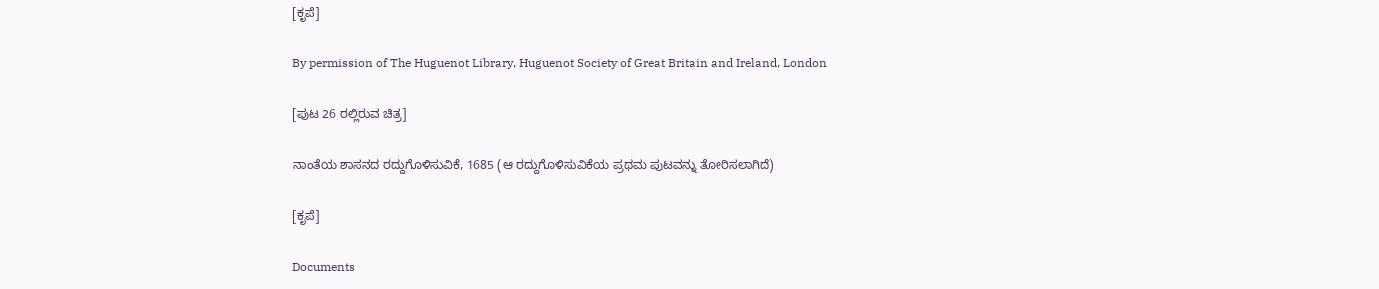[ಕೃಪೆ]

By permission of The Huguenot Library, Huguenot Society of Great Britain and Ireland, London

[ಪುಟ 26 ರಲ್ಲಿರುವ ಚಿತ್ರ]

ನಾಂತೆಯ ಶಾಸನದ ರದ್ದುಗೊಳಿಸುವಿಕೆ, 1685 (ಆ ರದ್ದುಗೊಳಿಸುವಿಕೆಯ ಪ್ರಥಮ ಪುಟವನ್ನು ತೋರಿಸಲಾಗಿದೆ)

[ಕೃಪೆ]

Documents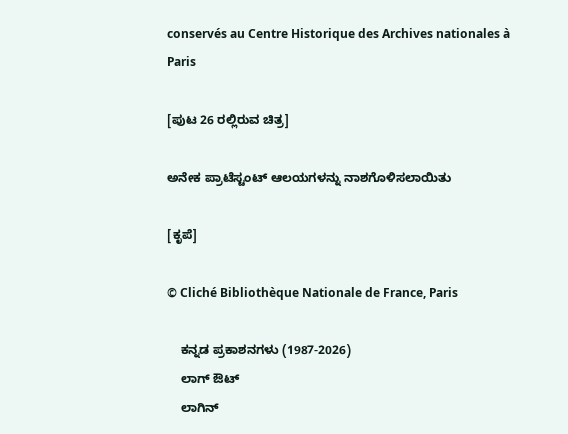conservés au Centre Historique des Archives nationales à Paris

[ಪುಟ 26 ರಲ್ಲಿರುವ ಚಿತ್ರ]

ಅನೇಕ ಪ್ರಾಟೆಸ್ಟಂಟ್‌ ಆಲಯಗಳನ್ನು ನಾಶಗೊಳಿಸಲಾಯಿತು

[ಕೃಪೆ]

© Cliché Bibliothèque Nationale de France, Paris

    ಕನ್ನಡ ಪ್ರಕಾಶನಗಳು (1987-2026)
    ಲಾಗ್ ಔಟ್
    ಲಾಗಿನ್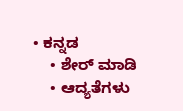• ಕನ್ನಡ
    • ಶೇರ್ ಮಾಡಿ
    • ಆದ್ಯತೆಗಳು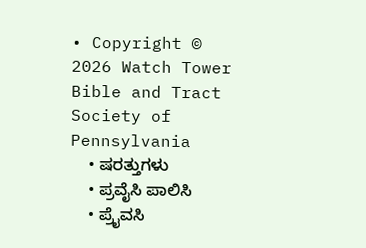• Copyright © 2026 Watch Tower Bible and Tract Society of Pennsylvania
    • ಷರತ್ತುಗಳು
    • ಪ್ರವೈಸಿ ಪಾಲಿಸಿ
    • ಪ್ರೈವಸಿ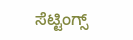ಸೆಟ್ಟಿಂಗ್ಸ್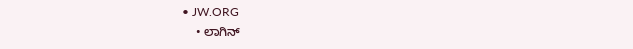• JW.ORG
    • ಲಾಗಿನ್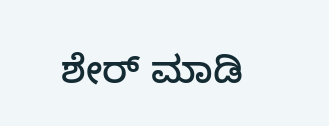ಶೇರ್ ಮಾಡಿ